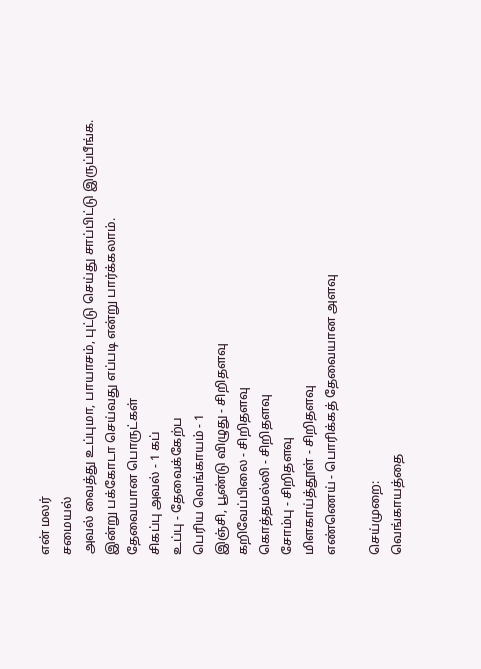என் மலர்
சமையல்
அவல் வைத்து உப்புமா, பாயாசம், புட்டு செய்து சாப்பிட்டு இருப்பீங்க. இன்று பக்கோடா செய்வது எப்படி என்று பார்க்கலாம்.
தேவையான பொருட்கள்
சிகப்பு அவல் - 1 கப்
உப்பு - தேவைக்கேற்ப
பெரிய வெங்காயம் - 1
இஞ்சி, பூண்டு விழுது - சிறிதளவு
கறிவேப்பிலை - சிறிதளவு
கொத்தமல்லி - சிறிதளவு
சோம்பு - சிறிதளவு
மிளகாய்த்தூள் - சிறிதளவு
எண்ணெய் - பொரிக்கத் தேவையான அளவு

செய்முறை:
வெங்காயத்தை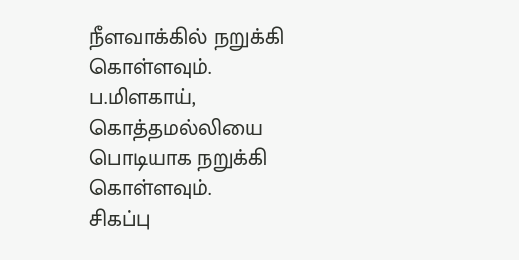நீளவாக்கில் நறுக்கி கொள்ளவும்.
ப.மிளகாய், கொத்தமல்லியை பொடியாக நறுக்கி கொள்ளவும்.
சிகப்பு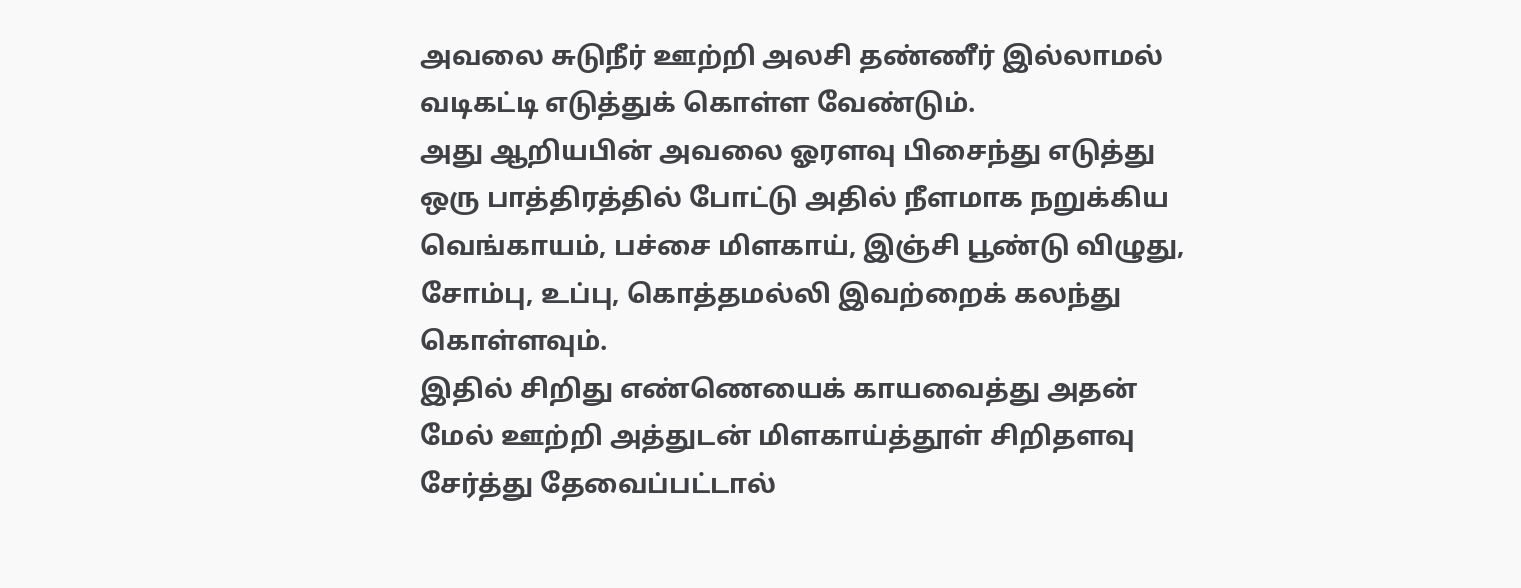அவலை சுடுநீர் ஊற்றி அலசி தண்ணீர் இல்லாமல் வடிகட்டி எடுத்துக் கொள்ள வேண்டும்.
அது ஆறியபின் அவலை ஓரளவு பிசைந்து எடுத்து ஒரு பாத்திரத்தில் போட்டு அதில் நீளமாக நறுக்கிய வெங்காயம், பச்சை மிளகாய், இஞ்சி பூண்டு விழுது, சோம்பு, உப்பு, கொத்தமல்லி இவற்றைக் கலந்து கொள்ளவும்.
இதில் சிறிது எண்ணெயைக் காயவைத்து அதன் மேல் ஊற்றி அத்துடன் மிளகாய்த்தூள் சிறிதளவு சேர்த்து தேவைப்பட்டால்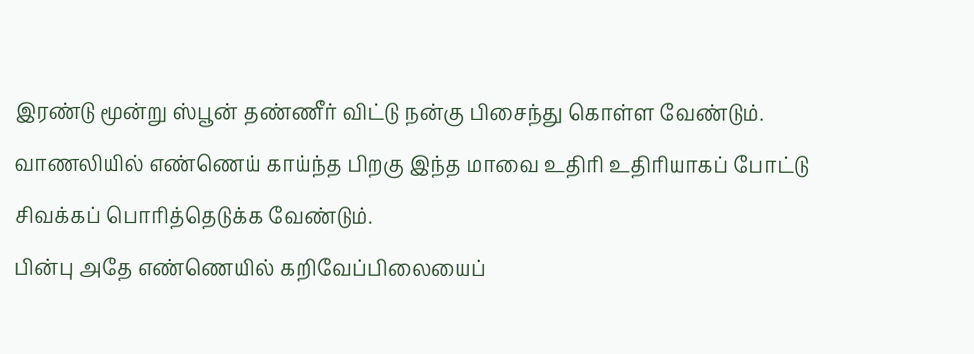இரண்டு மூன்று ஸ்பூன் தண்ணீர் விட்டு நன்கு பிசைந்து கொள்ள வேண்டும்.
வாணலியில் எண்ணெய் காய்ந்த பிறகு இந்த மாவை உதிரி உதிரியாகப் போட்டு சிவக்கப் பொரித்தெடுக்க வேண்டும்.
பின்பு அதே எண்ணெயில் கறிவேப்பிலையைப்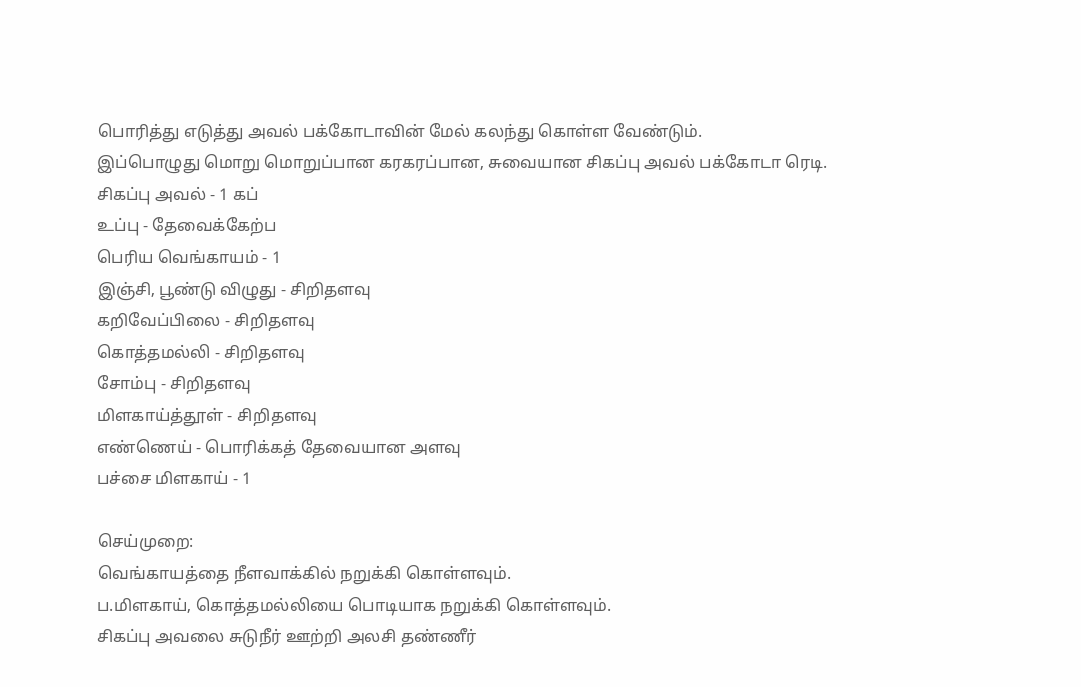பொரித்து எடுத்து அவல் பக்கோடாவின் மேல் கலந்து கொள்ள வேண்டும்.
இப்பொழுது மொறு மொறுப்பான கரகரப்பான, சுவையான சிகப்பு அவல் பக்கோடா ரெடி.
சிகப்பு அவல் - 1 கப்
உப்பு - தேவைக்கேற்ப
பெரிய வெங்காயம் - 1
இஞ்சி, பூண்டு விழுது - சிறிதளவு
கறிவேப்பிலை - சிறிதளவு
கொத்தமல்லி - சிறிதளவு
சோம்பு - சிறிதளவு
மிளகாய்த்தூள் - சிறிதளவு
எண்ணெய் - பொரிக்கத் தேவையான அளவு
பச்சை மிளகாய் - 1

செய்முறை:
வெங்காயத்தை நீளவாக்கில் நறுக்கி கொள்ளவும்.
ப.மிளகாய், கொத்தமல்லியை பொடியாக நறுக்கி கொள்ளவும்.
சிகப்பு அவலை சுடுநீர் ஊற்றி அலசி தண்ணீர்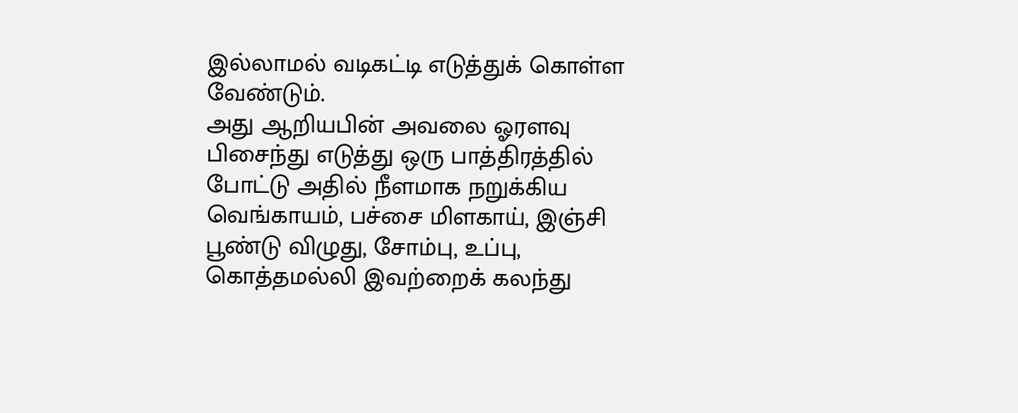இல்லாமல் வடிகட்டி எடுத்துக் கொள்ள வேண்டும்.
அது ஆறியபின் அவலை ஓரளவு பிசைந்து எடுத்து ஒரு பாத்திரத்தில் போட்டு அதில் நீளமாக நறுக்கிய வெங்காயம், பச்சை மிளகாய், இஞ்சி பூண்டு விழுது, சோம்பு, உப்பு, கொத்தமல்லி இவற்றைக் கலந்து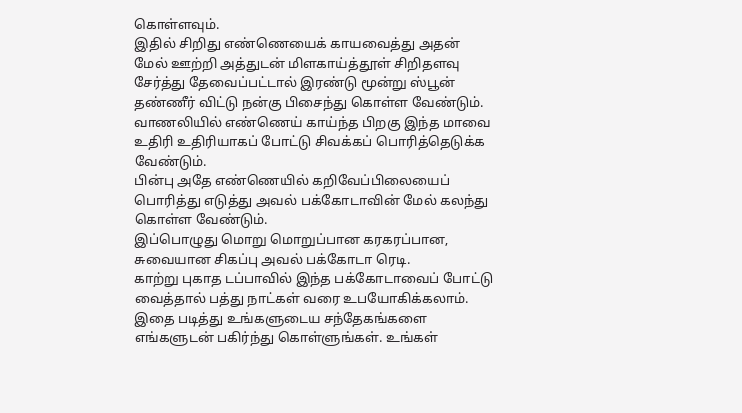கொள்ளவும்.
இதில் சிறிது எண்ணெயைக் காயவைத்து அதன் மேல் ஊற்றி அத்துடன் மிளகாய்த்தூள் சிறிதளவு சேர்த்து தேவைப்பட்டால் இரண்டு மூன்று ஸ்பூன் தண்ணீர் விட்டு நன்கு பிசைந்து கொள்ள வேண்டும்.
வாணலியில் எண்ணெய் காய்ந்த பிறகு இந்த மாவை உதிரி உதிரியாகப் போட்டு சிவக்கப் பொரித்தெடுக்க வேண்டும்.
பின்பு அதே எண்ணெயில் கறிவேப்பிலையைப் பொரித்து எடுத்து அவல் பக்கோடாவின் மேல் கலந்து கொள்ள வேண்டும்.
இப்பொழுது மொறு மொறுப்பான கரகரப்பான, சுவையான சிகப்பு அவல் பக்கோடா ரெடி.
காற்று புகாத டப்பாவில் இந்த பக்கோடாவைப் போட்டு வைத்தால் பத்து நாட்கள் வரை உபயோகிக்கலாம்.
இதை படித்து உங்களுடைய சந்தேகங்களை எங்களுடன் பகிர்ந்து கொள்ளுங்கள். உங்கள்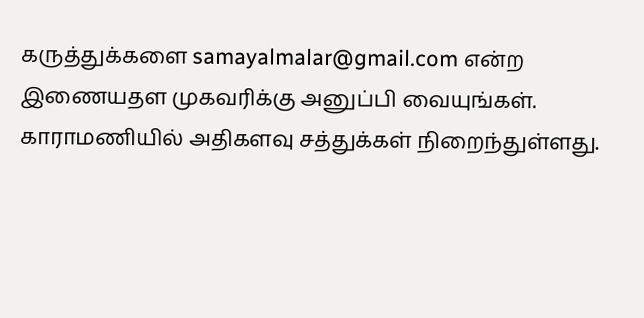கருத்துக்களை samayalmalar@gmail.com என்ற இணையதள முகவரிக்கு அனுப்பி வையுங்கள்.
காராமணியில் அதிகளவு சத்துக்கள் நிறைந்துள்ளது.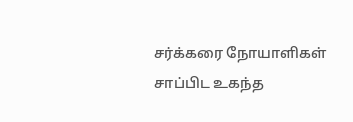சர்க்கரை நோயாளிகள் சாப்பிட உகந்த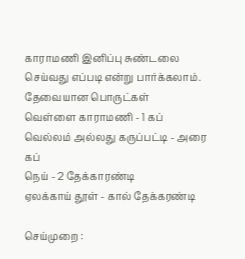காராமணி இனிப்பு சுண்டலை செய்வது எப்படி என்று பார்க்கலாம்.
தேவையான பொருட்கள்
வெள்ளை காராமணி - 1 கப்
வெல்லம் அல்லது கருப்பட்டி - அரை கப்
நெய் - 2 தேக்காரண்டி
ஏலக்காய் தூள் - கால் தேக்கரண்டி

செய்முறை :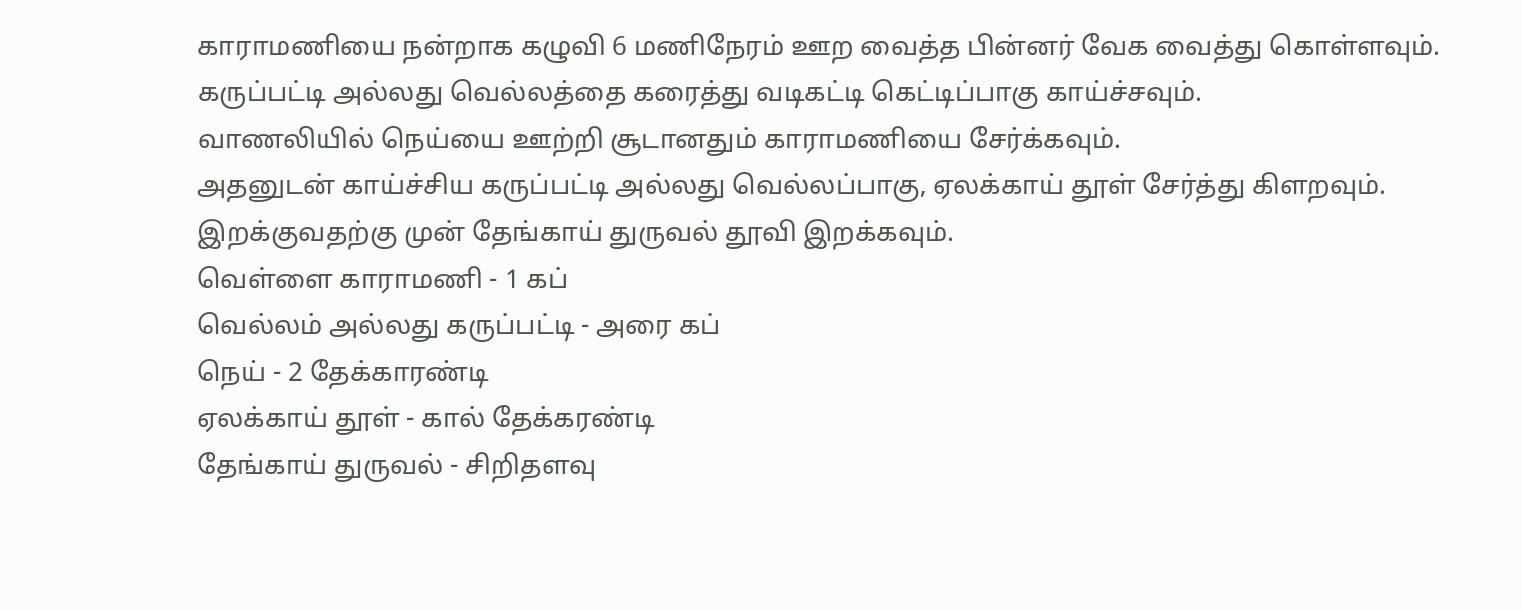காராமணியை நன்றாக கழுவி 6 மணிநேரம் ஊற வைத்த பின்னர் வேக வைத்து கொள்ளவும்.
கருப்பட்டி அல்லது வெல்லத்தை கரைத்து வடிகட்டி கெட்டிப்பாகு காய்ச்சவும்.
வாணலியில் நெய்யை ஊற்றி சூடானதும் காராமணியை சேர்க்கவும்.
அதனுடன் காய்ச்சிய கருப்பட்டி அல்லது வெல்லப்பாகு, ஏலக்காய் தூள் சேர்த்து கிளறவும்.
இறக்குவதற்கு முன் தேங்காய் துருவல் தூவி இறக்கவும்.
வெள்ளை காராமணி - 1 கப்
வெல்லம் அல்லது கருப்பட்டி - அரை கப்
நெய் - 2 தேக்காரண்டி
ஏலக்காய் தூள் - கால் தேக்கரண்டி
தேங்காய் துருவல் - சிறிதளவு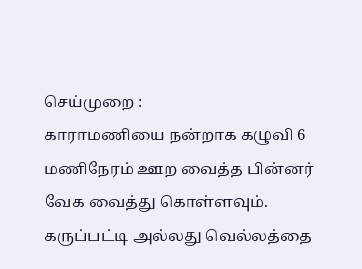செய்முறை :
காராமணியை நன்றாக கழுவி 6 மணிநேரம் ஊற வைத்த பின்னர் வேக வைத்து கொள்ளவும்.
கருப்பட்டி அல்லது வெல்லத்தை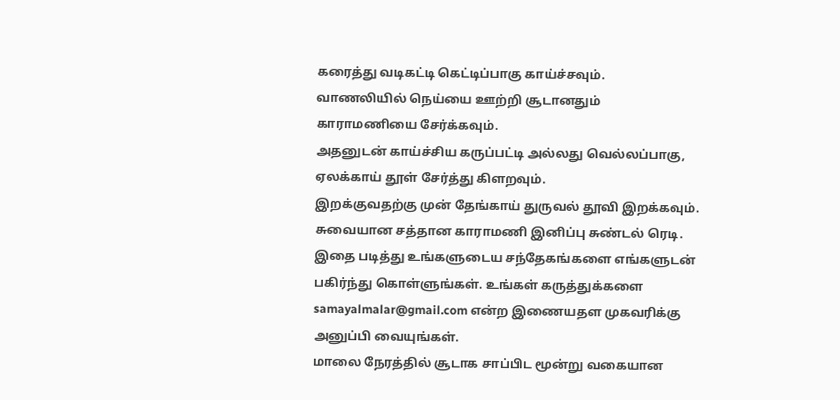கரைத்து வடிகட்டி கெட்டிப்பாகு காய்ச்சவும்.
வாணலியில் நெய்யை ஊற்றி சூடானதும் காராமணியை சேர்க்கவும்.
அதனுடன் காய்ச்சிய கருப்பட்டி அல்லது வெல்லப்பாகு, ஏலக்காய் தூள் சேர்த்து கிளறவும்.
இறக்குவதற்கு முன் தேங்காய் துருவல் தூவி இறக்கவும்.
சுவையான சத்தான காராமணி இனிப்பு சுண்டல் ரெடி.
இதை படித்து உங்களுடைய சந்தேகங்களை எங்களுடன் பகிர்ந்து கொள்ளுங்கள். உங்கள் கருத்துக்களை samayalmalar@gmail.com என்ற இணையதள முகவரிக்கு அனுப்பி வையுங்கள்.
மாலை நேரத்தில் சூடாக சாப்பிட மூன்று வகையான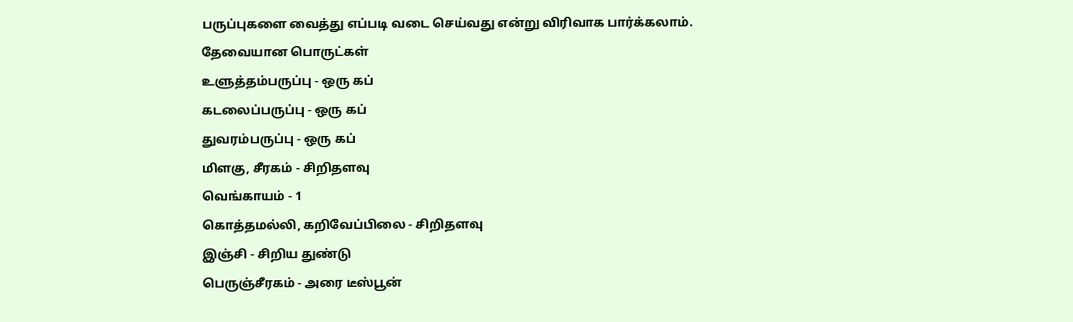பருப்புகளை வைத்து எப்படி வடை செய்வது என்று விரிவாக பார்க்கலாம்.
தேவையான பொருட்கள்
உளுத்தம்பருப்பு - ஒரு கப்
கடலைப்பருப்பு - ஒரு கப்
துவரம்பருப்பு - ஒரு கப்
மிளகு, சீரகம் - சிறிதளவு
வெங்காயம் - 1
கொத்தமல்லி, கறிவேப்பிலை - சிறிதளவு
இஞ்சி - சிறிய துண்டு
பெருஞ்சீரகம் - அரை டீஸ்பூன்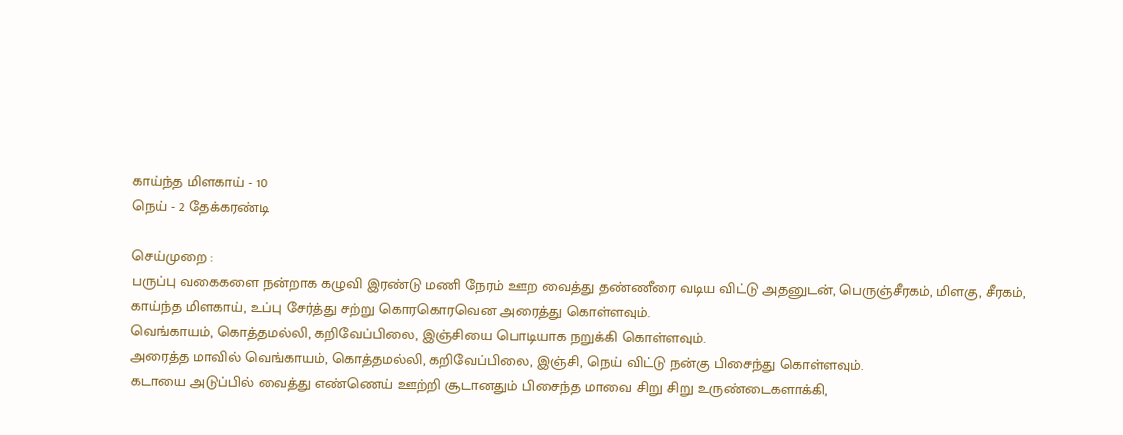காய்ந்த மிளகாய் - 10
நெய் - 2 தேக்கரண்டி

செய்முறை :
பருப்பு வகைகளை நன்றாக கழுவி இரண்டு மணி நேரம் ஊற வைத்து தண்ணீரை வடிய விட்டு அதனுடன், பெருஞ்சீரகம், மிளகு, சீரகம், காய்ந்த மிளகாய், உப்பு சேர்த்து சற்று கொரகொரவென அரைத்து கொள்ளவும்.
வெங்காயம், கொத்தமல்லி, கறிவேப்பிலை, இஞ்சியை பொடியாக நறுக்கி கொள்ளவும்.
அரைத்த மாவில் வெங்காயம், கொத்தமல்லி, கறிவேப்பிலை, இஞ்சி, நெய் விட்டு நன்கு பிசைந்து கொள்ளவும்.
கடாயை அடுப்பில் வைத்து எண்ணெய் ஊற்றி சூடானதும் பிசைந்த மாவை சிறு சிறு உருண்டைகளாக்கி,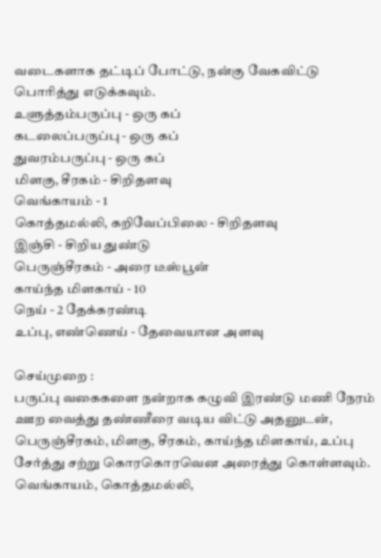வடைகளாக தட்டிப் போட்டு, நன்கு வேகவிட்டு பொரித்து எடுக்கவும்.
உளுத்தம்பருப்பு - ஒரு கப்
கடலைப்பருப்பு - ஒரு கப்
துவரம்பருப்பு - ஒரு கப்
மிளகு, சீரகம் - சிறிதளவு
வெங்காயம் - 1
கொத்தமல்லி, கறிவேப்பிலை - சிறிதளவு
இஞ்சி - சிறிய துண்டு
பெருஞ்சீரகம் - அரை டீஸ்பூன்
காய்ந்த மிளகாய் - 10
நெய் - 2 தேக்கரண்டி
உப்பு, எண்ணெய் - தேவையான அளவு

செய்முறை :
பருப்பு வகைகளை நன்றாக கழுவி இரண்டு மணி நேரம் ஊற வைத்து தண்ணீரை வடிய விட்டு அதனுடன், பெருஞ்சீரகம், மிளகு, சீரகம், காய்ந்த மிளகாய், உப்பு சேர்த்து சற்று கொரகொரவென அரைத்து கொள்ளவும்.
வெங்காயம், கொத்தமல்லி,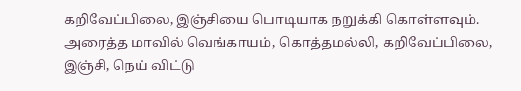கறிவேப்பிலை, இஞ்சியை பொடியாக நறுக்கி கொள்ளவும்.
அரைத்த மாவில் வெங்காயம், கொத்தமல்லி, கறிவேப்பிலை, இஞ்சி, நெய் விட்டு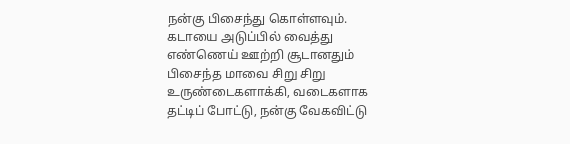நன்கு பிசைந்து கொள்ளவும்.
கடாயை அடுப்பில் வைத்து எண்ணெய் ஊற்றி சூடானதும் பிசைந்த மாவை சிறு சிறு உருண்டைகளாக்கி, வடைகளாக தட்டிப் போட்டு, நன்கு வேகவிட்டு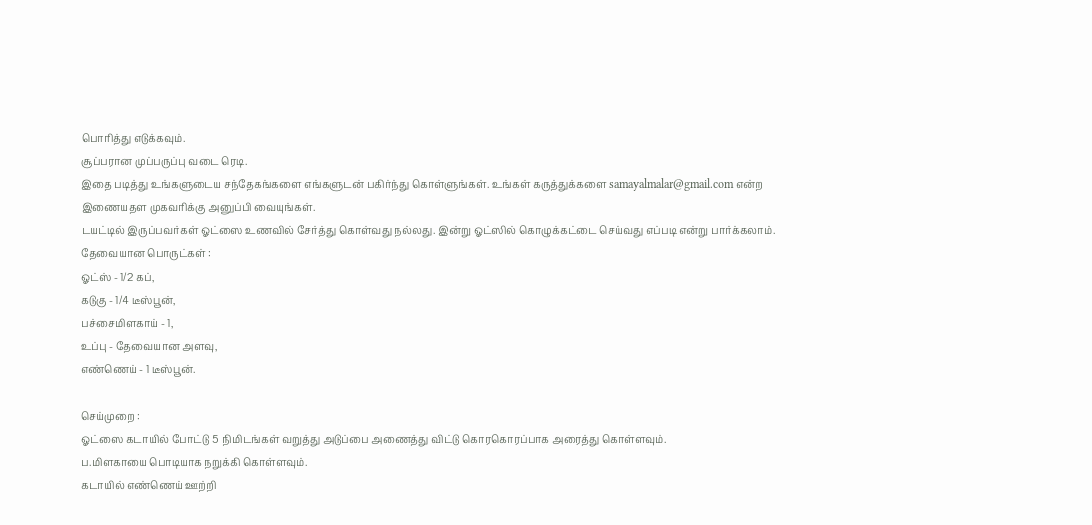பொரித்து எடுக்கவும்.
சூப்பரான முப்பருப்பு வடை ரெடி.
இதை படித்து உங்களுடைய சந்தேகங்களை எங்களுடன் பகிர்ந்து கொள்ளுங்கள். உங்கள் கருத்துக்களை samayalmalar@gmail.com என்ற இணையதள முகவரிக்கு அனுப்பி வையுங்கள்.
டயட்டில் இருப்பவர்கள் ஓட்ஸை உணவில் சேர்த்து கொள்வது நல்லது. இன்று ஓட்ஸில் கொழுக்கட்டை செய்வது எப்படி என்று பார்க்கலாம்.
தேவையான பொருட்கள் :
ஓட்ஸ் - 1/2 கப்,
கடுகு - 1/4 டீஸ்பூன்,
பச்சைமிளகாய் - 1,
உப்பு - தேவையான அளவு,
எண்ணெய் - 1 டீஸ்பூன்.

செய்முறை :
ஓட்ஸை கடாயில் போட்டு 5 நிமிடங்கள் வறுத்து அடுப்பை அணைத்து விட்டு கொரகொரப்பாக அரைத்து கொள்ளவும்.
ப.மிளகாயை பொடியாக நறுக்கி கொள்ளவும்.
கடாயில் எண்ணெய் ஊற்றி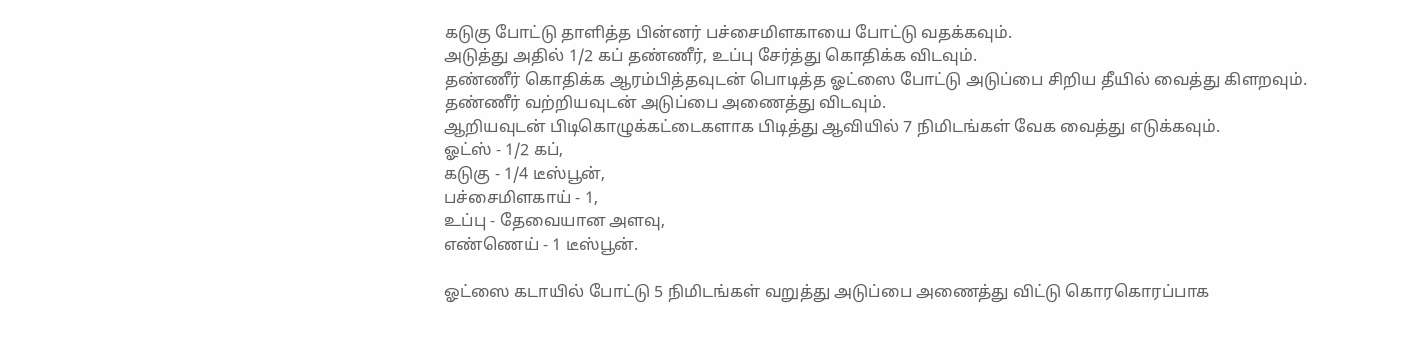கடுகு போட்டு தாளித்த பின்னர் பச்சைமிளகாயை போட்டு வதக்கவும்.
அடுத்து அதில் 1/2 கப் தண்ணீர், உப்பு சேர்த்து கொதிக்க விடவும்.
தண்ணீர் கொதிக்க ஆரம்பித்தவுடன் பொடித்த ஓட்ஸை போட்டு அடுப்பை சிறிய தீயில் வைத்து கிளறவும்.
தண்ணீர் வற்றியவுடன் அடுப்பை அணைத்து விடவும்.
ஆறியவுடன் பிடிகொழுக்கட்டைகளாக பிடித்து ஆவியில் 7 நிமிடங்கள் வேக வைத்து எடுக்கவும்.
ஓட்ஸ் - 1/2 கப்,
கடுகு - 1/4 டீஸ்பூன்,
பச்சைமிளகாய் - 1,
உப்பு - தேவையான அளவு,
எண்ணெய் - 1 டீஸ்பூன்.

ஓட்ஸை கடாயில் போட்டு 5 நிமிடங்கள் வறுத்து அடுப்பை அணைத்து விட்டு கொரகொரப்பாக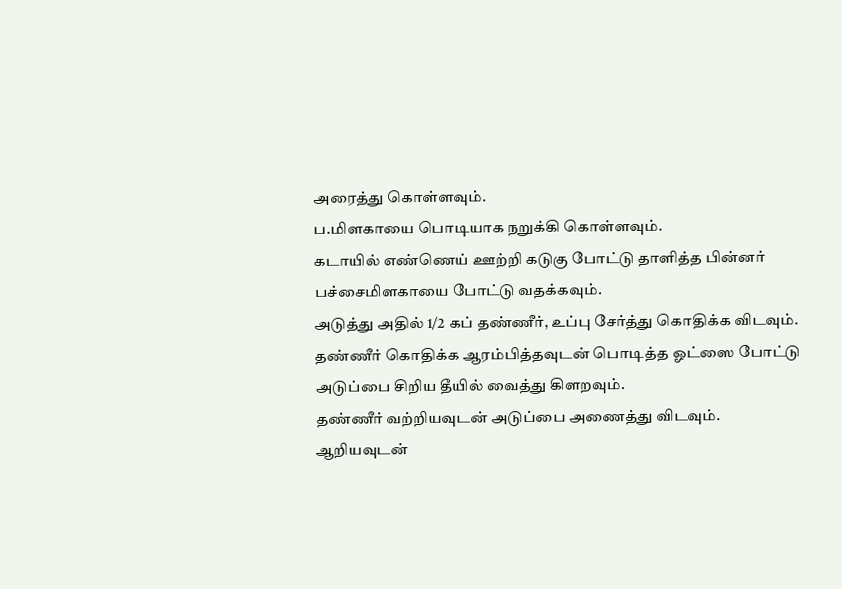அரைத்து கொள்ளவும்.
ப.மிளகாயை பொடியாக நறுக்கி கொள்ளவும்.
கடாயில் எண்ணெய் ஊற்றி கடுகு போட்டு தாளித்த பின்னர் பச்சைமிளகாயை போட்டு வதக்கவும்.
அடுத்து அதில் 1/2 கப் தண்ணீர், உப்பு சேர்த்து கொதிக்க விடவும்.
தண்ணீர் கொதிக்க ஆரம்பித்தவுடன் பொடித்த ஓட்ஸை போட்டு அடுப்பை சிறிய தீயில் வைத்து கிளறவும்.
தண்ணீர் வற்றியவுடன் அடுப்பை அணைத்து விடவும்.
ஆறியவுடன்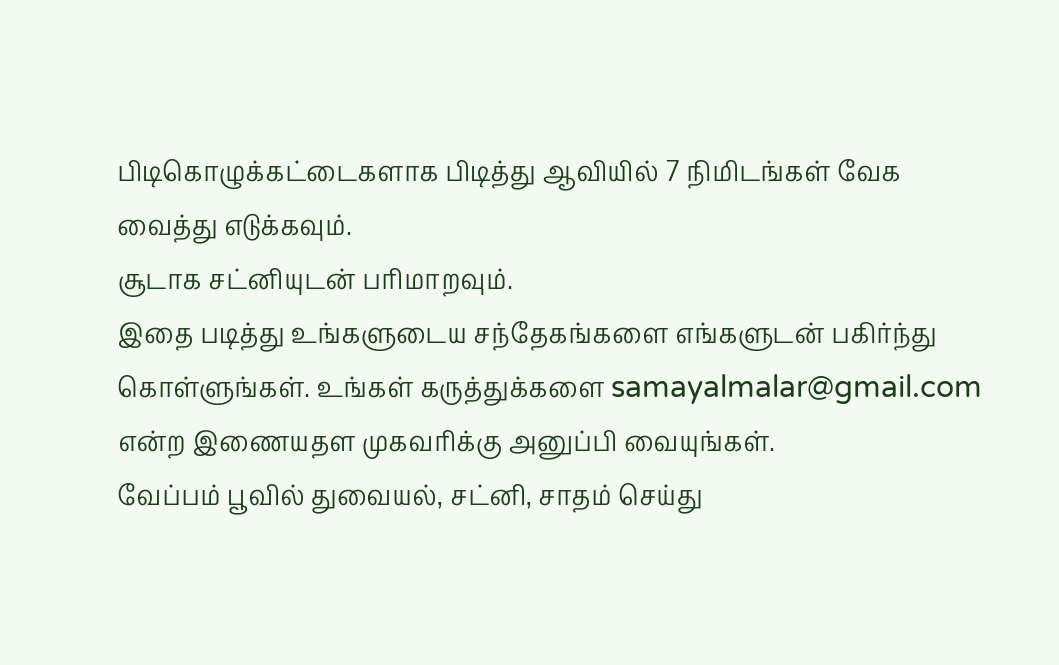பிடிகொழுக்கட்டைகளாக பிடித்து ஆவியில் 7 நிமிடங்கள் வேக வைத்து எடுக்கவும்.
சூடாக சட்னியுடன் பரிமாறவும்.
இதை படித்து உங்களுடைய சந்தேகங்களை எங்களுடன் பகிர்ந்து கொள்ளுங்கள். உங்கள் கருத்துக்களை samayalmalar@gmail.com என்ற இணையதள முகவரிக்கு அனுப்பி வையுங்கள்.
வேப்பம் பூவில் துவையல், சட்னி, சாதம் செய்து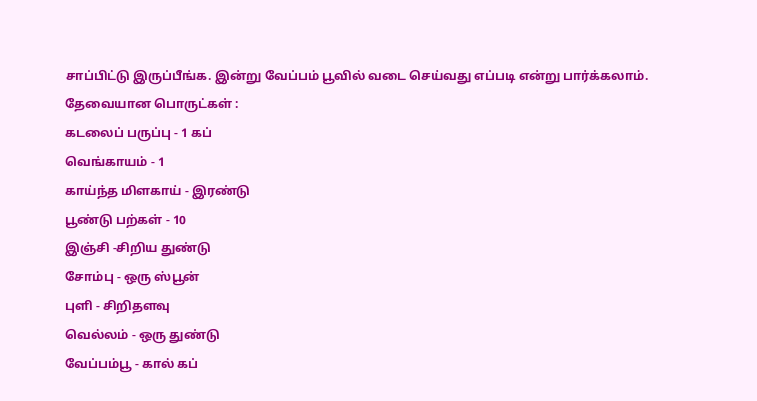சாப்பிட்டு இருப்பீங்க. இன்று வேப்பம் பூவில் வடை செய்வது எப்படி என்று பார்க்கலாம்.
தேவையான பொருட்கள் :
கடலைப் பருப்பு - 1 கப்
வெங்காயம் - 1
காய்ந்த மிளகாய் - இரண்டு
பூண்டு பற்கள் - 10
இஞ்சி -சிறிய துண்டு
சோம்பு - ஒரு ஸ்பூன்
புளி - சிறிதளவு
வெல்லம் - ஒரு துண்டு
வேப்பம்பூ - கால் கப்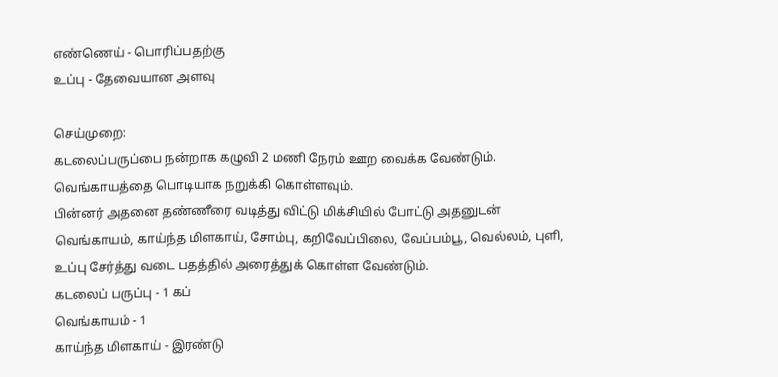எண்ணெய் - பொரிப்பதற்கு
உப்பு - தேவையான அளவு

செய்முறை:
கடலைப்பருப்பை நன்றாக கழுவி 2 மணி நேரம் ஊற வைக்க வேண்டும்.
வெங்காயத்தை பொடியாக நறுக்கி கொள்ளவும்.
பின்னர் அதனை தண்ணீரை வடித்து விட்டு மிக்சியில் போட்டு அதனுடன் வெங்காயம், காய்ந்த மிளகாய், சோம்பு, கறிவேப்பிலை, வேப்பம்பூ, வெல்லம், புளி, உப்பு சேர்த்து வடை பதத்தில் அரைத்துக் கொள்ள வேண்டும்.
கடலைப் பருப்பு - 1 கப்
வெங்காயம் - 1
காய்ந்த மிளகாய் - இரண்டு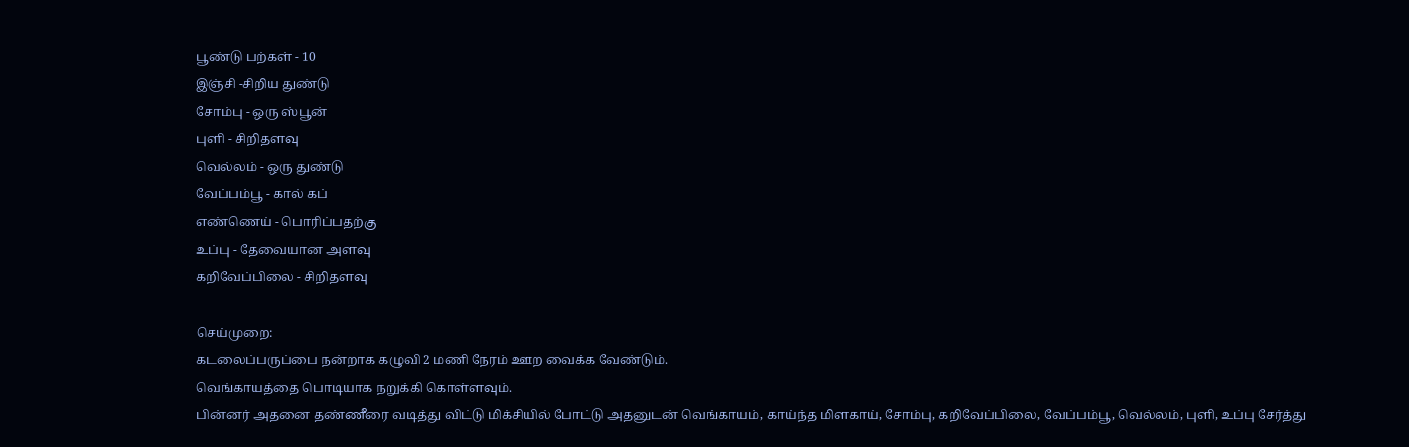பூண்டு பற்கள் - 10
இஞ்சி -சிறிய துண்டு
சோம்பு - ஒரு ஸ்பூன்
புளி - சிறிதளவு
வெல்லம் - ஒரு துண்டு
வேப்பம்பூ - கால் கப்
எண்ணெய் - பொரிப்பதற்கு
உப்பு - தேவையான அளவு
கறிவேப்பிலை - சிறிதளவு

செய்முறை:
கடலைப்பருப்பை நன்றாக கழுவி 2 மணி நேரம் ஊற வைக்க வேண்டும்.
வெங்காயத்தை பொடியாக நறுக்கி கொள்ளவும்.
பின்னர் அதனை தண்ணீரை வடித்து விட்டு மிக்சியில் போட்டு அதனுடன் வெங்காயம், காய்ந்த மிளகாய், சோம்பு, கறிவேப்பிலை, வேப்பம்பூ, வெல்லம், புளி, உப்பு சேர்த்து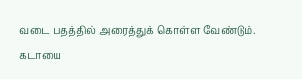வடை பதத்தில் அரைத்துக் கொள்ள வேண்டும்.
கடாயை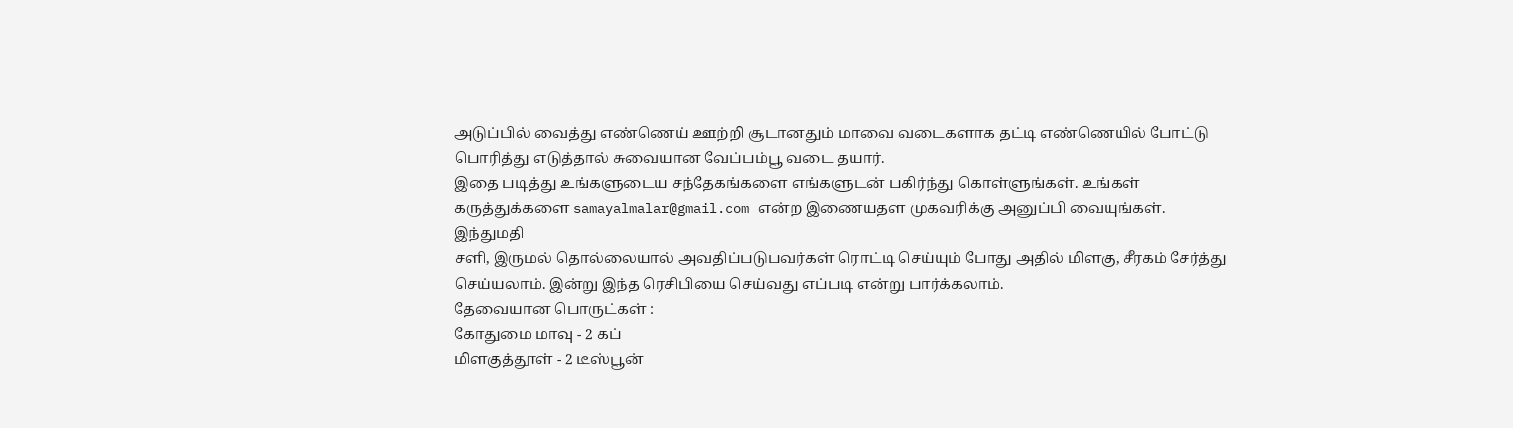அடுப்பில் வைத்து எண்ணெய் ஊற்றி சூடானதும் மாவை வடைகளாக தட்டி எண்ணெயில் போட்டு பொரித்து எடுத்தால் சுவையான வேப்பம்பூ வடை தயார்.
இதை படித்து உங்களுடைய சந்தேகங்களை எங்களுடன் பகிர்ந்து கொள்ளுங்கள். உங்கள் கருத்துக்களை samayalmalar@gmail.com என்ற இணையதள முகவரிக்கு அனுப்பி வையுங்கள்.
இந்துமதி
சளி, இருமல் தொல்லையால் அவதிப்படுபவர்கள் ரொட்டி செய்யும் போது அதில் மிளகு, சீரகம் சேர்த்து செய்யலாம். இன்று இந்த ரெசிபியை செய்வது எப்படி என்று பார்க்கலாம்.
தேவையான பொருட்கள் :
கோதுமை மாவு - 2 கப்
மிளகுத்தூள் - 2 டீஸ்பூன்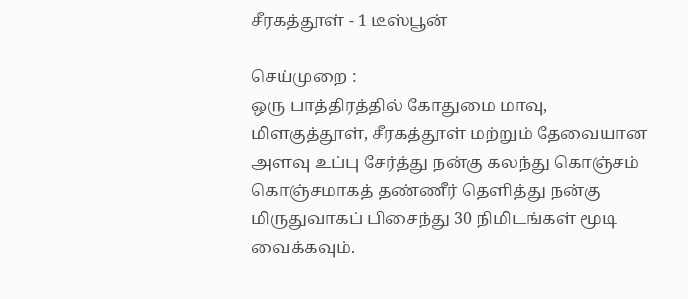சீரகத்தூள் - 1 டீஸ்பூன்

செய்முறை :
ஒரு பாத்திரத்தில் கோதுமை மாவு, மிளகுத்தூள், சீரகத்தூள் மற்றும் தேவையான அளவு உப்பு சேர்த்து நன்கு கலந்து கொஞ்சம் கொஞ்சமாகத் தண்ணீர் தெளித்து நன்கு மிருதுவாகப் பிசைந்து 30 நிமிடங்கள் மூடி வைக்கவும்.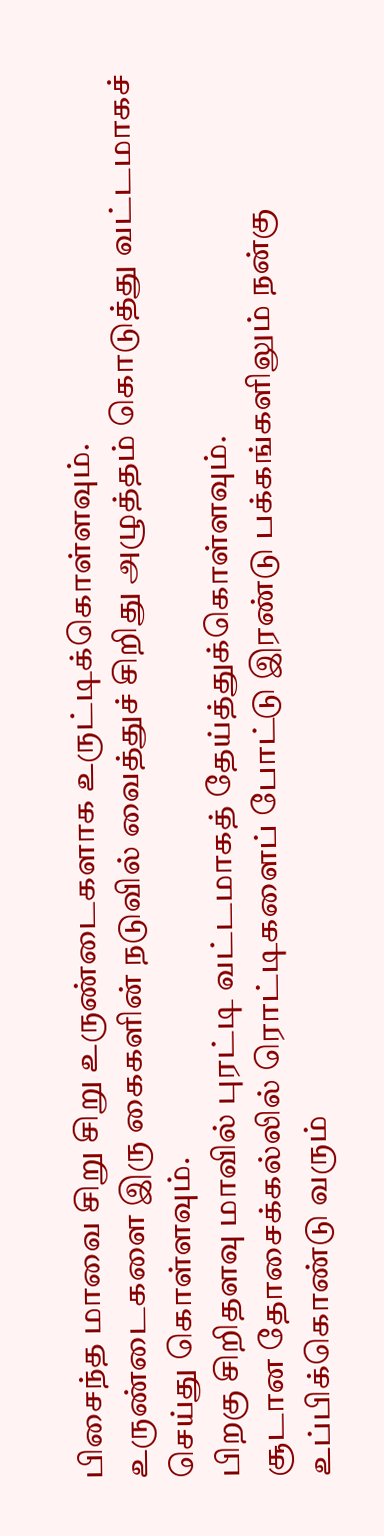பிசைந்த மாவை சிறு சிறு உருண்டைகளாக உருட்டிக்கொள்ளவும்.
உருண்டைகளை இரு கைகளின் நடுவில் வைத்துச் சிறிது அழுத்தம் கொடுத்து வட்டமாகச் செய்து கொள்ளவும்.
பிறகு சிறிதளவு மாவில் புரட்டி வட்டமாகத் தேய்த்துக்கொள்ளவும்.
சூடான தோசைக்கல்லில் ரொட்டிகளைப் போட்டு இரண்டு பக்கங்களிலும் நன்கு உப்பிக்கொண்டு வரும்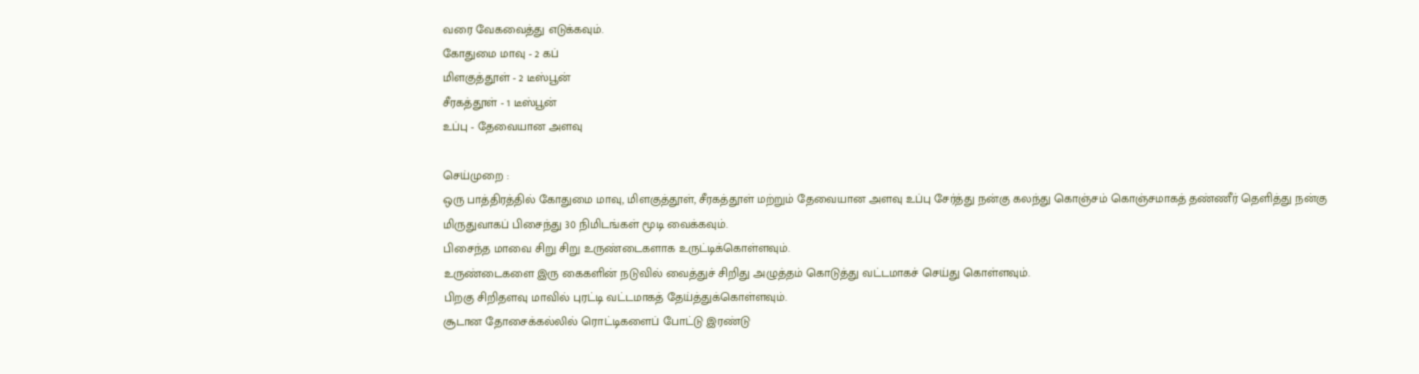வரை வேகவைத்து எடுக்கவும்.
கோதுமை மாவு - 2 கப்
மிளகுத்தூள் - 2 டீஸ்பூன்
சீரகத்தூள் - 1 டீஸ்பூன்
உப்பு - தேவையான அளவு

செய்முறை :
ஒரு பாத்திரத்தில் கோதுமை மாவு, மிளகுத்தூள், சீரகத்தூள் மற்றும் தேவையான அளவு உப்பு சேர்த்து நன்கு கலந்து கொஞ்சம் கொஞ்சமாகத் தண்ணீர் தெளித்து நன்கு மிருதுவாகப் பிசைந்து 30 நிமிடங்கள் மூடி வைக்கவும்.
பிசைந்த மாவை சிறு சிறு உருண்டைகளாக உருட்டிக்கொள்ளவும்.
உருண்டைகளை இரு கைகளின் நடுவில் வைத்துச் சிறிது அழுத்தம் கொடுத்து வட்டமாகச் செய்து கொள்ளவும்.
பிறகு சிறிதளவு மாவில் புரட்டி வட்டமாகத் தேய்த்துக்கொள்ளவும்.
சூடான தோசைக்கல்லில் ரொட்டிகளைப் போட்டு இரண்டு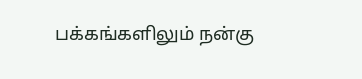பக்கங்களிலும் நன்கு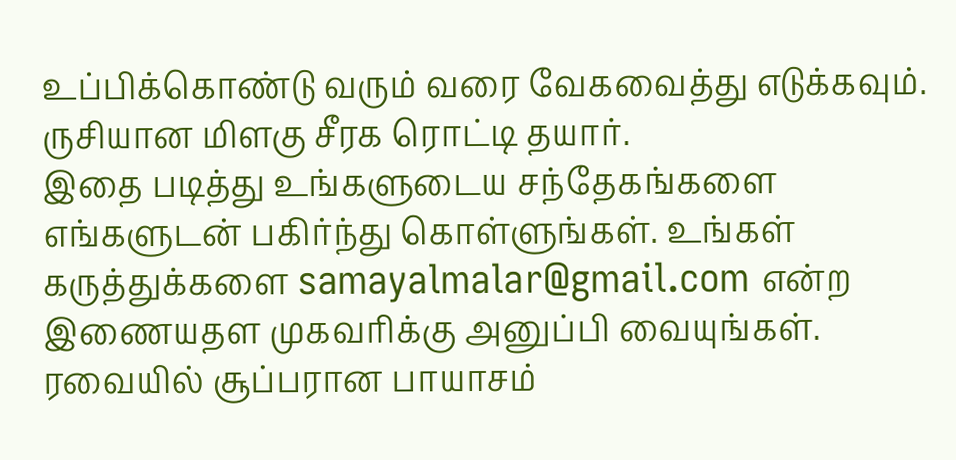உப்பிக்கொண்டு வரும் வரை வேகவைத்து எடுக்கவும்.
ருசியான மிளகு சீரக ரொட்டி தயார்.
இதை படித்து உங்களுடைய சந்தேகங்களை எங்களுடன் பகிர்ந்து கொள்ளுங்கள். உங்கள் கருத்துக்களை samayalmalar@gmail.com என்ற இணையதள முகவரிக்கு அனுப்பி வையுங்கள்.
ரவையில் சூப்பரான பாயாசம்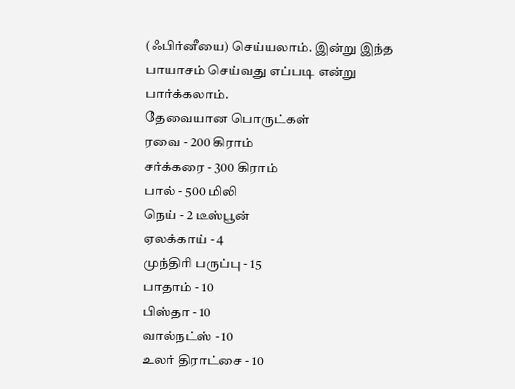(ஃபிர்னீயை) செய்யலாம். இன்று இந்த பாயாசம் செய்வது எப்படி என்று பார்க்கலாம்.
தேவையான பொருட்கள்
ரவை - 200 கிராம்
சர்க்கரை - 300 கிராம்
பால் - 500 மிலி
நெய் - 2 டீஸ்பூன்
ஏலக்காய் - 4
முந்திரி பருப்பு - 15
பாதாம் - 10
பிஸ்தா - 10
வால்நட்ஸ் - 10
உலர் திராட்சை - 10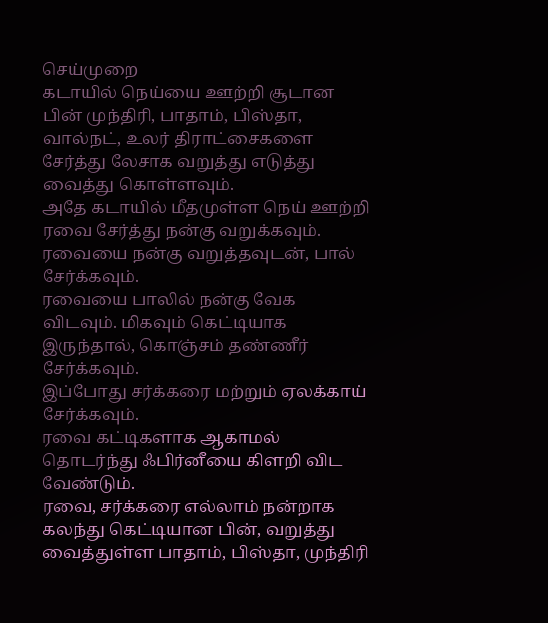செய்முறை
கடாயில் நெய்யை ஊற்றி சூடான பின் முந்திரி, பாதாம், பிஸ்தா, வால்நட், உலர் திராட்சைகளை சேர்த்து லேசாக வறுத்து எடுத்து வைத்து கொள்ளவும்.
அதே கடாயில் மீதமுள்ள நெய் ஊற்றி ரவை சேர்த்து நன்கு வறுக்கவும்.
ரவையை நன்கு வறுத்தவுடன், பால் சேர்க்கவும்.
ரவையை பாலில் நன்கு வேக விடவும். மிகவும் கெட்டியாக இருந்தால், கொஞ்சம் தண்ணீர் சேர்க்கவும்.
இப்போது சர்க்கரை மற்றும் ஏலக்காய் சேர்க்கவும்.
ரவை கட்டிகளாக ஆகாமல் தொடர்ந்து ஃபிர்னீயை கிளறி விட வேண்டும்.
ரவை, சர்க்கரை எல்லாம் நன்றாக கலந்து கெட்டியான பின், வறுத்து வைத்துள்ள பாதாம், பிஸ்தா, முந்திரி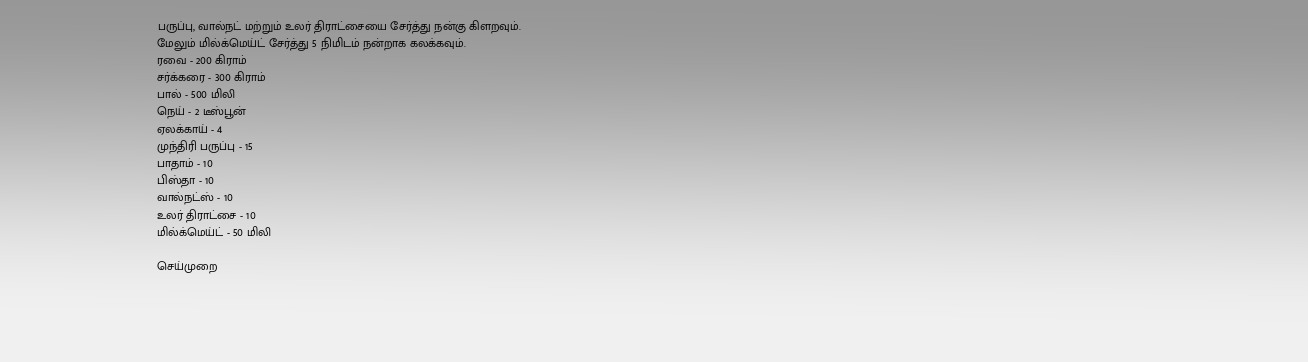பருப்பு, வால்நட் மற்றும் உலர் திராட்சையை சேர்த்து நன்கு கிளறவும்.
மேலும் மில்க்மெய்ட் சேர்த்து 5 நிமிடம் நன்றாக கலக்கவும்.
ரவை - 200 கிராம்
சர்க்கரை - 300 கிராம்
பால் - 500 மிலி
நெய் - 2 டீஸ்பூன்
ஏலக்காய் - 4
முந்திரி பருப்பு - 15
பாதாம் - 10
பிஸ்தா - 10
வால்நட்ஸ் - 10
உலர் திராட்சை - 10
மில்க்மெய்ட் - 50 மிலி

செய்முறை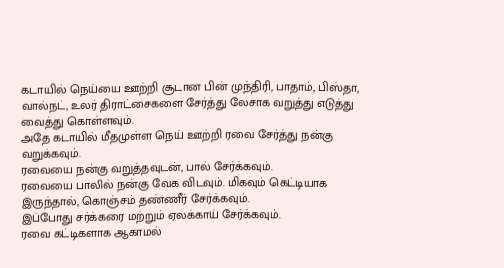கடாயில் நெய்யை ஊற்றி சூடான பின் முந்திரி, பாதாம், பிஸ்தா, வால்நட், உலர் திராட்சைகளை சேர்த்து லேசாக வறுத்து எடுத்து வைத்து கொள்ளவும்.
அதே கடாயில் மீதமுள்ள நெய் ஊற்றி ரவை சேர்த்து நன்கு வறுக்கவும்.
ரவையை நன்கு வறுத்தவுடன், பால் சேர்க்கவும்.
ரவையை பாலில் நன்கு வேக விடவும். மிகவும் கெட்டியாக இருந்தால், கொஞ்சம் தண்ணீர் சேர்க்கவும்.
இப்போது சர்க்கரை மற்றும் ஏலக்காய் சேர்க்கவும்.
ரவை கட்டிகளாக ஆகாமல்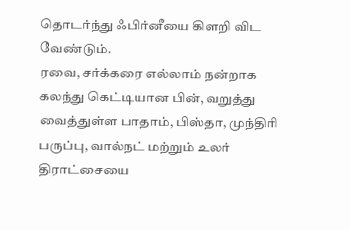தொடர்ந்து ஃபிர்னீயை கிளறி விட வேண்டும்.
ரவை, சர்க்கரை எல்லாம் நன்றாக கலந்து கெட்டியான பின், வறுத்து வைத்துள்ள பாதாம், பிஸ்தா, முந்திரி பருப்பு, வால்நட் மற்றும் உலர் திராட்சையை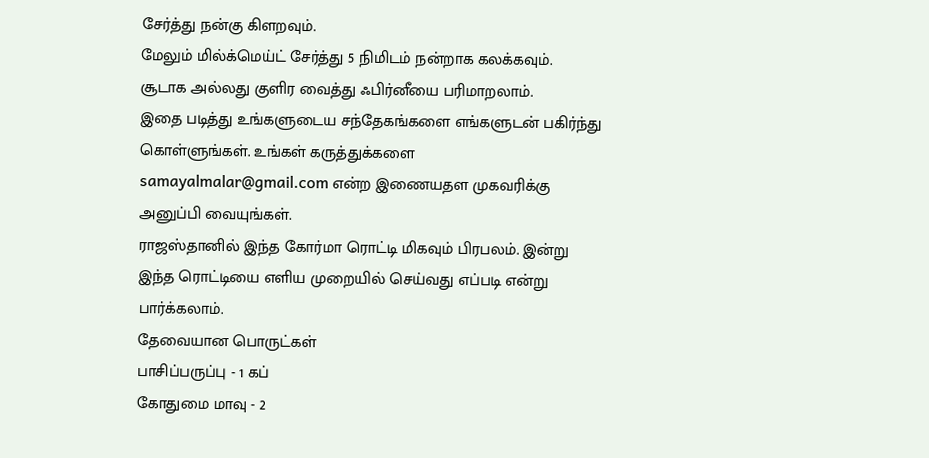சேர்த்து நன்கு கிளறவும்.
மேலும் மில்க்மெய்ட் சேர்த்து 5 நிமிடம் நன்றாக கலக்கவும்.
சூடாக அல்லது குளிர வைத்து ஃபிர்னீயை பரிமாறலாம்.
இதை படித்து உங்களுடைய சந்தேகங்களை எங்களுடன் பகிர்ந்து கொள்ளுங்கள். உங்கள் கருத்துக்களை samayalmalar@gmail.com என்ற இணையதள முகவரிக்கு அனுப்பி வையுங்கள்.
ராஜஸ்தானில் இந்த கோர்மா ரொட்டி மிகவும் பிரபலம். இன்று இந்த ரொட்டியை எளிய முறையில் செய்வது எப்படி என்று பார்க்கலாம்.
தேவையான பொருட்கள்
பாசிப்பருப்பு - 1 கப்
கோதுமை மாவு - 2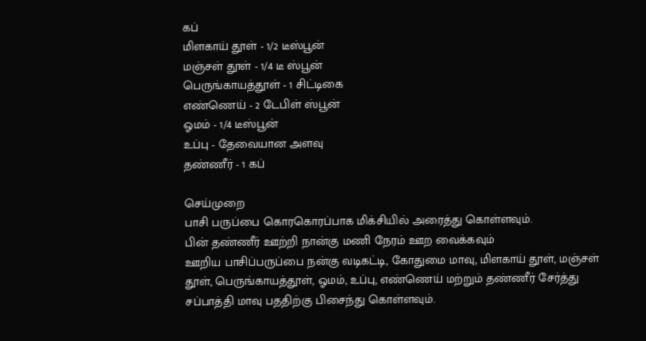கப்
மிளகாய் தூள் - 1/2 டீஸ்பூன்
மஞ்சள் தூள் - 1/4 டீ ஸ்பூன்
பெருங்காயத்தூள் - 1 சிட்டிகை
எண்ணெய் - 2 டேபிள் ஸ்பூன்
ஓமம் - 1/4 டீஸ்பூன்
உப்பு - தேவையான அளவு
தண்ணீர் - 1 கப்

செய்முறை
பாசி பருப்பை கொரகொரப்பாக மிக்சியில் அரைத்து கொள்ளவும்.
பின் தண்ணீர் ஊற்றி நான்கு மணி நேரம் ஊற வைக்கவும்
ஊறிய பாசிப்பருப்பை நன்கு வடிகட்டி, கோதுமை மாவு, மிளகாய் தூள், மஞ்சள் தூள், பெருங்காயத்தூள், ஓமம், உப்பு, எண்ணெய் மற்றும் தண்ணீர் சேர்த்து சப்பாத்தி மாவு பததிற்கு பிசைந்து கொள்ளவும்.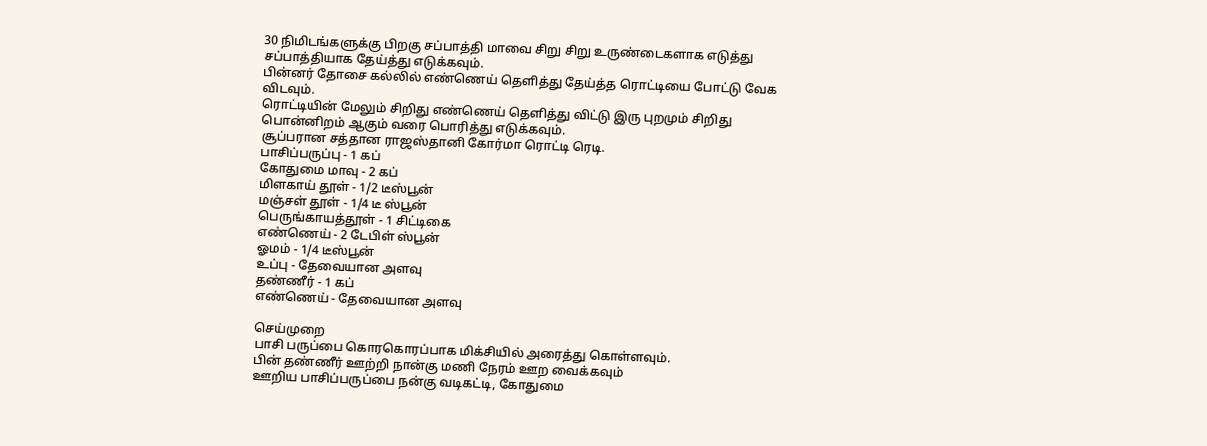30 நிமிடங்களுக்கு பிறகு சப்பாத்தி மாவை சிறு சிறு உருண்டைகளாக எடுத்து சப்பாத்தியாக தேய்த்து எடுக்கவும்.
பின்னர் தோசை கல்லில் எண்ணெய் தெளித்து தேய்த்த ரொட்டியை போட்டு வேக விடவும்.
ரொட்டியின் மேலும் சிறிது எண்ணெய் தெளித்து விட்டு இரு புறமும் சிறிது பொன்னிறம் ஆகும் வரை பொரித்து எடுக்கவும்.
சூப்பரான சத்தான ராஜஸ்தானி கோர்மா ரொட்டி ரெடி.
பாசிப்பருப்பு - 1 கப்
கோதுமை மாவு - 2 கப்
மிளகாய் தூள் - 1/2 டீஸ்பூன்
மஞ்சள் தூள் - 1/4 டீ ஸ்பூன்
பெருங்காயத்தூள் - 1 சிட்டிகை
எண்ணெய் - 2 டேபிள் ஸ்பூன்
ஓமம் - 1/4 டீஸ்பூன்
உப்பு - தேவையான அளவு
தண்ணீர் - 1 கப்
எண்ணெய் - தேவையான அளவு

செய்முறை
பாசி பருப்பை கொரகொரப்பாக மிக்சியில் அரைத்து கொள்ளவும்.
பின் தண்ணீர் ஊற்றி நான்கு மணி நேரம் ஊற வைக்கவும்
ஊறிய பாசிப்பருப்பை நன்கு வடிகட்டி, கோதுமை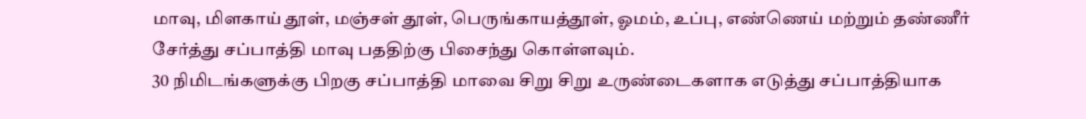மாவு, மிளகாய் தூள், மஞ்சள் தூள், பெருங்காயத்தூள், ஓமம், உப்பு, எண்ணெய் மற்றும் தண்ணீர் சேர்த்து சப்பாத்தி மாவு பததிற்கு பிசைந்து கொள்ளவும்.
30 நிமிடங்களுக்கு பிறகு சப்பாத்தி மாவை சிறு சிறு உருண்டைகளாக எடுத்து சப்பாத்தியாக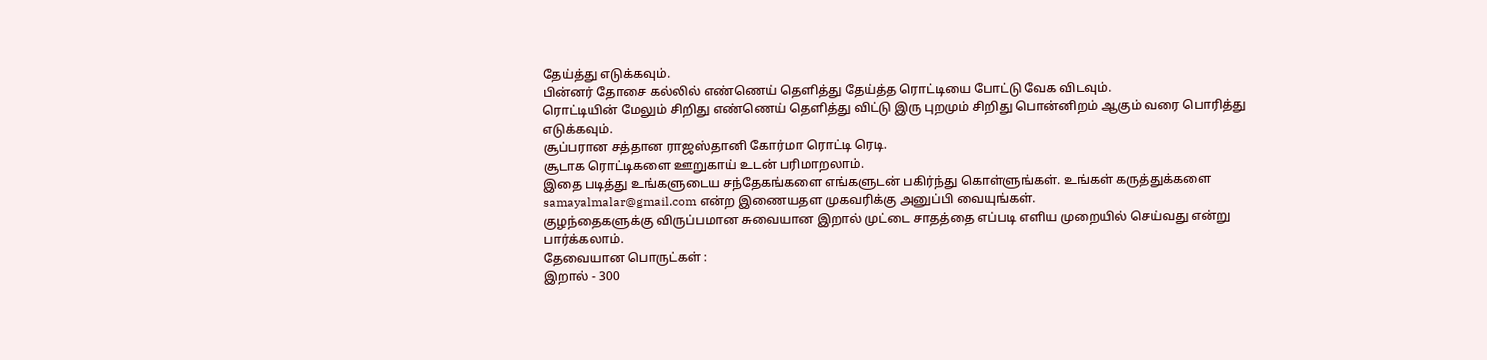தேய்த்து எடுக்கவும்.
பின்னர் தோசை கல்லில் எண்ணெய் தெளித்து தேய்த்த ரொட்டியை போட்டு வேக விடவும்.
ரொட்டியின் மேலும் சிறிது எண்ணெய் தெளித்து விட்டு இரு புறமும் சிறிது பொன்னிறம் ஆகும் வரை பொரித்து எடுக்கவும்.
சூப்பரான சத்தான ராஜஸ்தானி கோர்மா ரொட்டி ரெடி.
சூடாக ரொட்டிகளை ஊறுகாய் உடன் பரிமாறலாம்.
இதை படித்து உங்களுடைய சந்தேகங்களை எங்களுடன் பகிர்ந்து கொள்ளுங்கள். உங்கள் கருத்துக்களை samayalmalar@gmail.com என்ற இணையதள முகவரிக்கு அனுப்பி வையுங்கள்.
குழந்தைகளுக்கு விருப்பமான சுவையான இறால் முட்டை சாதத்தை எப்படி எளிய முறையில் செய்வது என்று பார்க்கலாம்.
தேவையான பொருட்கள் :
இறால் - 300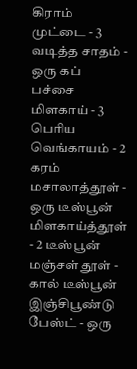கிராம்
முட்டை - 3
வடித்த சாதம் - ஒரு கப்
பச்சை மிளகாய் - 3
பெரிய வெங்காயம் - 2
கரம் மசாலாத்தூள் - ஒரு டீஸ்பூன்
மிளகாய்த்தூள் - 2 டீஸ்பூன்
மஞ்சள் தூள் - கால் டீஸ்பூன்
இஞ்சிபூண்டு பேஸ்ட் - ஒரு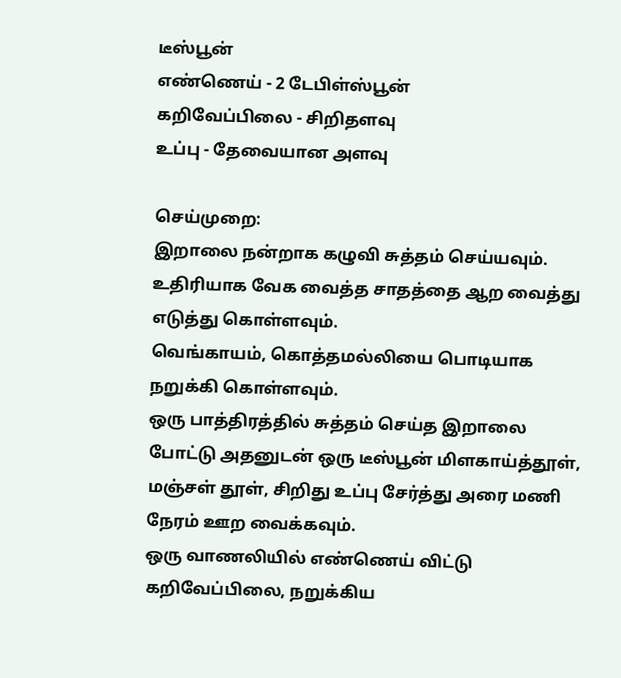டீஸ்பூன்
எண்ணெய் - 2 டேபிள்ஸ்பூன்
கறிவேப்பிலை - சிறிதளவு
உப்பு - தேவையான அளவு

செய்முறை:
இறாலை நன்றாக கழுவி சுத்தம் செய்யவும்.
உதிரியாக வேக வைத்த சாதத்தை ஆற வைத்து எடுத்து கொள்ளவும்.
வெங்காயம், கொத்தமல்லியை பொடியாக நறுக்கி கொள்ளவும்.
ஒரு பாத்திரத்தில் சுத்தம் செய்த இறாலை போட்டு அதனுடன் ஒரு டீஸ்பூன் மிளகாய்த்தூள், மஞ்சள் தூள், சிறிது உப்பு சேர்த்து அரை மணி நேரம் ஊற வைக்கவும்.
ஒரு வாணலியில் எண்ணெய் விட்டு கறிவேப்பிலை, நறுக்கிய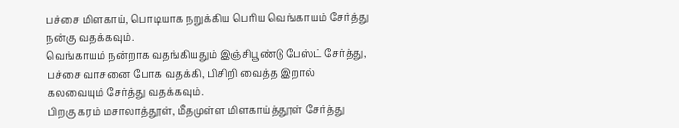பச்சை மிளகாய், பொடியாக நறுக்கிய பெரிய வெங்காயம் சேர்த்து நன்கு வதக்கவும்.
வெங்காயம் நன்றாக வதங்கியதும் இஞ்சிபூண்டு பேஸ்ட் சேர்த்து, பச்சை வாசனை போக வதக்கி, பிசிறி வைத்த இறால் கலவையும் சேர்த்து வதக்கவும்.
பிறகு கரம் மசாலாத்தூள், மீதமுள்ள மிளகாய்த்தூள் சேர்த்து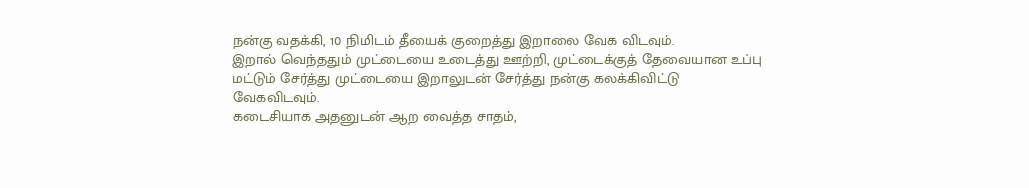நன்கு வதக்கி, 10 நிமிடம் தீயைக் குறைத்து இறாலை வேக விடவும்.
இறால் வெந்ததும் முட்டையை உடைத்து ஊற்றி, முட்டைக்குத் தேவையான உப்பு மட்டும் சேர்த்து முட்டையை இறாலுடன் சேர்த்து நன்கு கலக்கிவிட்டு வேகவிடவும்.
கடைசியாக அதனுடன் ஆற வைத்த சாதம்,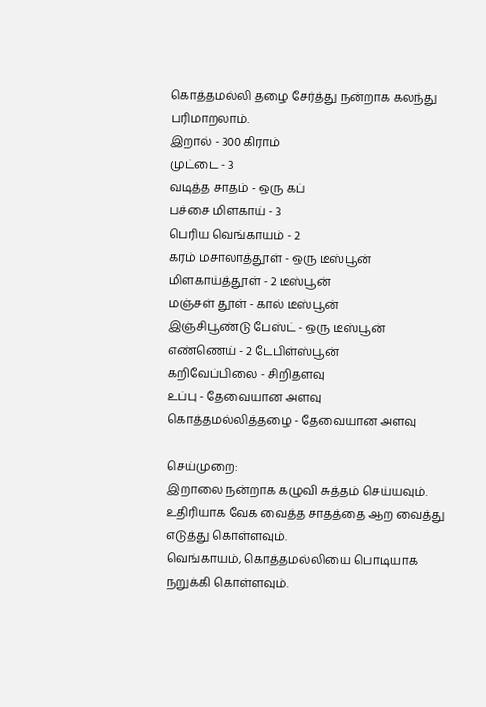கொத்தமல்லி தழை சேர்த்து நன்றாக கலந்து பரிமாறலாம்.
இறால் - 300 கிராம்
முட்டை - 3
வடித்த சாதம் - ஒரு கப்
பச்சை மிளகாய் - 3
பெரிய வெங்காயம் - 2
கரம் மசாலாத்தூள் - ஒரு டீஸ்பூன்
மிளகாய்த்தூள் - 2 டீஸ்பூன்
மஞ்சள் தூள் - கால் டீஸ்பூன்
இஞ்சிபூண்டு பேஸ்ட் - ஒரு டீஸ்பூன்
எண்ணெய் - 2 டேபிள்ஸ்பூன்
கறிவேப்பிலை - சிறிதளவு
உப்பு - தேவையான அளவு
கொத்தமல்லித்தழை - தேவையான அளவு

செய்முறை:
இறாலை நன்றாக கழுவி சுத்தம் செய்யவும்.
உதிரியாக வேக வைத்த சாதத்தை ஆற வைத்து எடுத்து கொள்ளவும்.
வெங்காயம், கொத்தமல்லியை பொடியாக நறுக்கி கொள்ளவும்.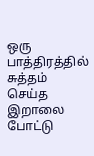ஒரு பாத்திரத்தில் சுத்தம் செய்த இறாலை போட்டு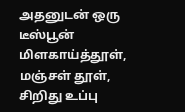அதனுடன் ஒரு டீஸ்பூன் மிளகாய்த்தூள், மஞ்சள் தூள், சிறிது உப்பு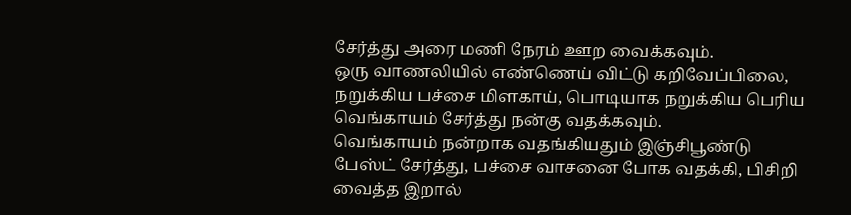சேர்த்து அரை மணி நேரம் ஊற வைக்கவும்.
ஒரு வாணலியில் எண்ணெய் விட்டு கறிவேப்பிலை, நறுக்கிய பச்சை மிளகாய், பொடியாக நறுக்கிய பெரிய வெங்காயம் சேர்த்து நன்கு வதக்கவும்.
வெங்காயம் நன்றாக வதங்கியதும் இஞ்சிபூண்டு பேஸ்ட் சேர்த்து, பச்சை வாசனை போக வதக்கி, பிசிறி வைத்த இறால்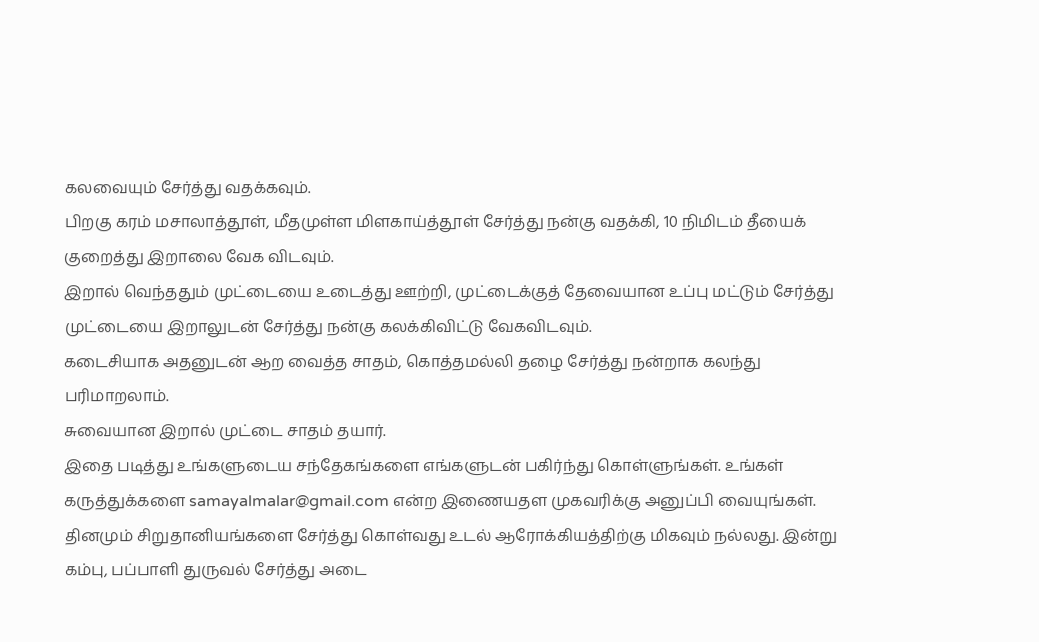கலவையும் சேர்த்து வதக்கவும்.
பிறகு கரம் மசாலாத்தூள், மீதமுள்ள மிளகாய்த்தூள் சேர்த்து நன்கு வதக்கி, 10 நிமிடம் தீயைக் குறைத்து இறாலை வேக விடவும்.
இறால் வெந்ததும் முட்டையை உடைத்து ஊற்றி, முட்டைக்குத் தேவையான உப்பு மட்டும் சேர்த்து முட்டையை இறாலுடன் சேர்த்து நன்கு கலக்கிவிட்டு வேகவிடவும்.
கடைசியாக அதனுடன் ஆற வைத்த சாதம், கொத்தமல்லி தழை சேர்த்து நன்றாக கலந்து பரிமாறலாம்.
சுவையான இறால் முட்டை சாதம் தயார்.
இதை படித்து உங்களுடைய சந்தேகங்களை எங்களுடன் பகிர்ந்து கொள்ளுங்கள். உங்கள் கருத்துக்களை samayalmalar@gmail.com என்ற இணையதள முகவரிக்கு அனுப்பி வையுங்கள்.
தினமும் சிறுதானியங்களை சேர்த்து கொள்வது உடல் ஆரோக்கியத்திற்கு மிகவும் நல்லது. இன்று கம்பு, பப்பாளி துருவல் சேர்த்து அடை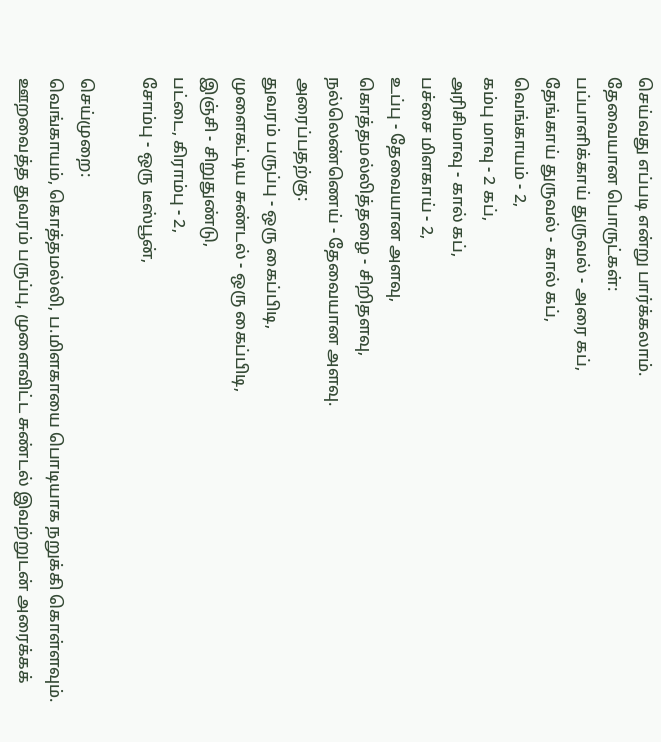செய்வது எப்படி என்று பார்க்கலாம்.
தேவையான பொருட்கள்:
பப்பாளிக்காய் துருவல் - அரை கப்,
தேங்காய் துருவல் - கால் கப்,
வெங்காயம் - 2,
கம்பு மாவு - 2 கப்,
அரிசிமாவு - கால் கப்,
பச்சை மிளகாய் - 2,
உப்பு - தேவையான அளவு,
கொத்தமல்லித்தழை - சிறிதளவு,
நல்லெண்ணெய் - தேவையான அளவு.
அரைப்பதற்கு:
துவரம் பருப்பு - ஒரு கைப்பிடி,
முளைகட்டிய சுண்டல் - ஒரு கைப்பிடி,
இஞ்சி - சிறுதுண்டு,
பட்டை, கிராம்பு - 2,
சோம்பு - ஒரு டீஸ்பூன்,

செய்முறை:
வெங்காயம், கொத்தமல்லி, ப.மிளகாயை பொடியாக நறுக்கி கொள்ளவும்.
ஊறவைத்த துவரம் பருப்பு, முளைவிட்ட சுண்டல் இவற்றுடன் அரைக்கக்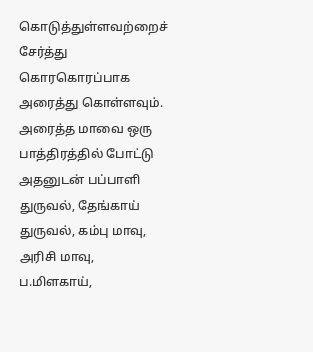கொடுத்துள்ளவற்றைச் சேர்த்து கொரகொரப்பாக அரைத்து கொள்ளவும்.
அரைத்த மாவை ஒரு பாத்திரத்தில் போட்டு அதனுடன் பப்பாளி துருவல், தேங்காய் துருவல், கம்பு மாவு, அரிசி மாவு, ப.மிளகாய்,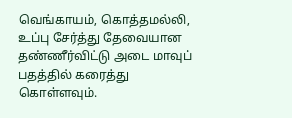வெங்காயம், கொத்தமல்லி, உப்பு சேர்த்து தேவையான தண்ணீர்விட்டு அடை மாவுப் பதத்தில் கரைத்து கொள்ளவும்.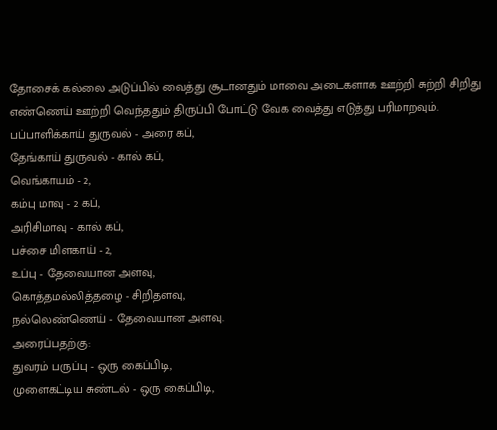தோசைக் கல்லை அடுப்பில் வைத்து சூடானதும் மாவை அடைகளாக ஊற்றி சுற்றி சிறிது எண்ணெய் ஊற்றி வெந்ததும் திருப்பி போட்டு வேக வைத்து எடுத்து பரிமாறவும்.
பப்பாளிக்காய் துருவல் - அரை கப்,
தேங்காய் துருவல் - கால் கப்,
வெங்காயம் - 2,
கம்பு மாவு - 2 கப்,
அரிசிமாவு - கால் கப்,
பச்சை மிளகாய் - 2,
உப்பு - தேவையான அளவு,
கொத்தமல்லித்தழை - சிறிதளவு,
நல்லெண்ணெய் - தேவையான அளவு.
அரைப்பதற்கு:
துவரம் பருப்பு - ஒரு கைப்பிடி,
முளைகட்டிய சுண்டல் - ஒரு கைப்பிடி,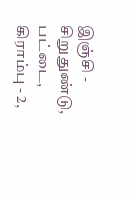இஞ்சி - சிறுதுண்டு,
பட்டை, கிராம்பு - 2,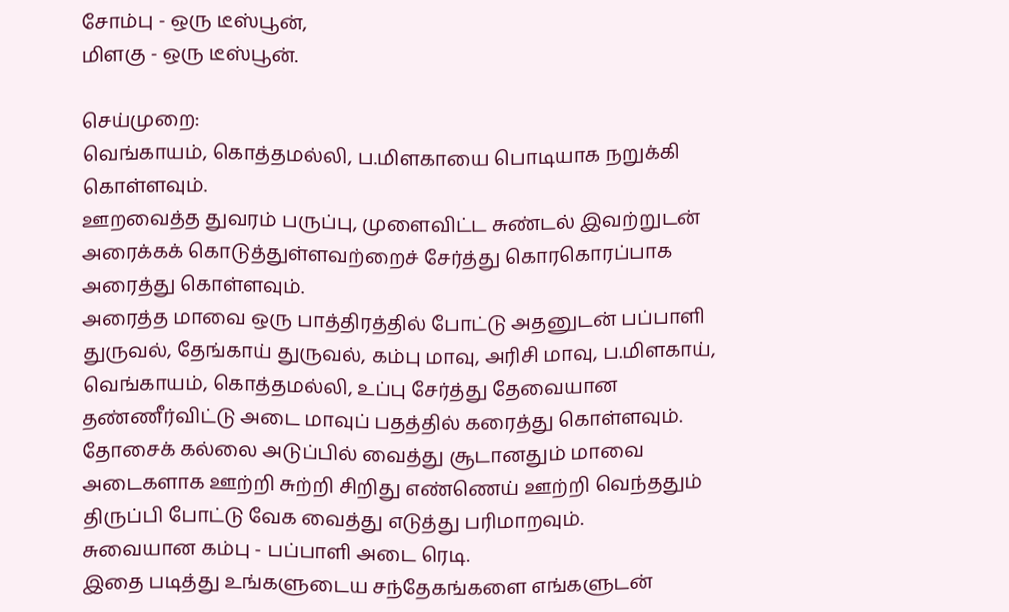சோம்பு - ஒரு டீஸ்பூன்,
மிளகு - ஒரு டீஸ்பூன்.

செய்முறை:
வெங்காயம், கொத்தமல்லி, ப.மிளகாயை பொடியாக நறுக்கி கொள்ளவும்.
ஊறவைத்த துவரம் பருப்பு, முளைவிட்ட சுண்டல் இவற்றுடன் அரைக்கக் கொடுத்துள்ளவற்றைச் சேர்த்து கொரகொரப்பாக அரைத்து கொள்ளவும்.
அரைத்த மாவை ஒரு பாத்திரத்தில் போட்டு அதனுடன் பப்பாளி துருவல், தேங்காய் துருவல், கம்பு மாவு, அரிசி மாவு, ப.மிளகாய், வெங்காயம், கொத்தமல்லி, உப்பு சேர்த்து தேவையான தண்ணீர்விட்டு அடை மாவுப் பதத்தில் கரைத்து கொள்ளவும்.
தோசைக் கல்லை அடுப்பில் வைத்து சூடானதும் மாவை அடைகளாக ஊற்றி சுற்றி சிறிது எண்ணெய் ஊற்றி வெந்ததும் திருப்பி போட்டு வேக வைத்து எடுத்து பரிமாறவும்.
சுவையான கம்பு - பப்பாளி அடை ரெடி.
இதை படித்து உங்களுடைய சந்தேகங்களை எங்களுடன்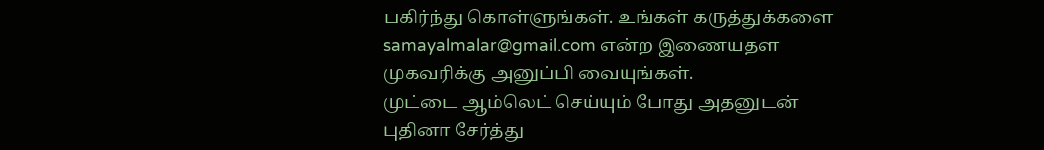பகிர்ந்து கொள்ளுங்கள். உங்கள் கருத்துக்களை samayalmalar@gmail.com என்ற இணையதள முகவரிக்கு அனுப்பி வையுங்கள்.
முட்டை ஆம்லெட் செய்யும் போது அதனுடன் புதினா சேர்த்து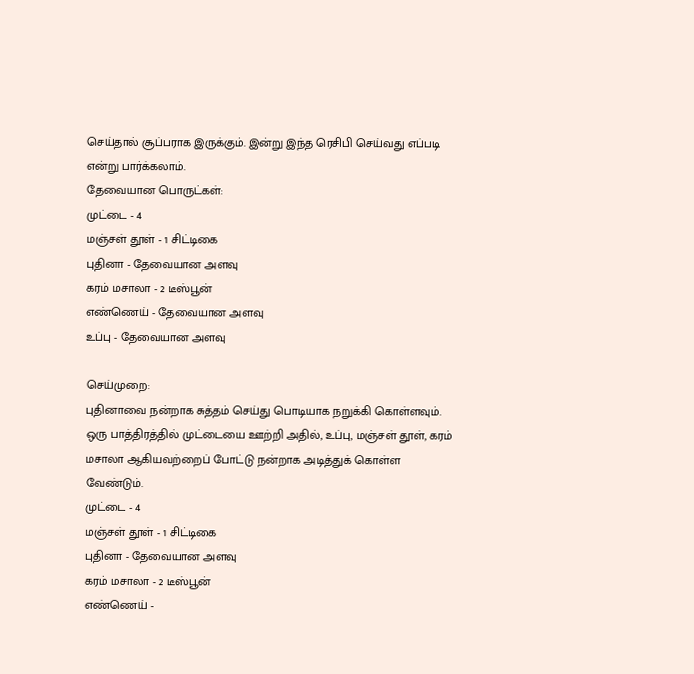செய்தால் சூப்பராக இருக்கும். இன்று இந்த ரெசிபி செய்வது எப்படி என்று பார்க்கலாம்.
தேவையான பொருட்கள்:
முட்டை - 4
மஞ்சள் தூள் - 1 சிட்டிகை
புதினா - தேவையான அளவு
கரம் மசாலா - 2 டீஸ்பூன்
எண்ணெய் - தேவையான அளவு
உப்பு - தேவையான அளவு

செய்முறை:
புதினாவை நன்றாக சுத்தம் செய்து பொடியாக நறுக்கி கொள்ளவும்.
ஒரு பாத்திரத்தில் முட்டையை ஊற்றி அதில், உப்பு, மஞ்சள் தூள், கரம் மசாலா ஆகியவற்றைப் போட்டு நன்றாக அடித்துக் கொள்ள வேண்டும்.
முட்டை - 4
மஞ்சள் தூள் - 1 சிட்டிகை
புதினா - தேவையான அளவு
கரம் மசாலா - 2 டீஸ்பூன்
எண்ணெய் -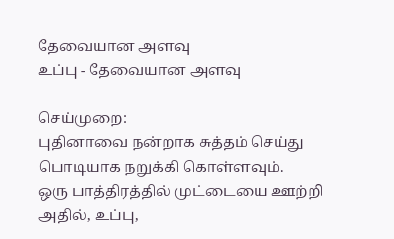தேவையான அளவு
உப்பு - தேவையான அளவு

செய்முறை:
புதினாவை நன்றாக சுத்தம் செய்து பொடியாக நறுக்கி கொள்ளவும்.
ஒரு பாத்திரத்தில் முட்டையை ஊற்றி அதில், உப்பு,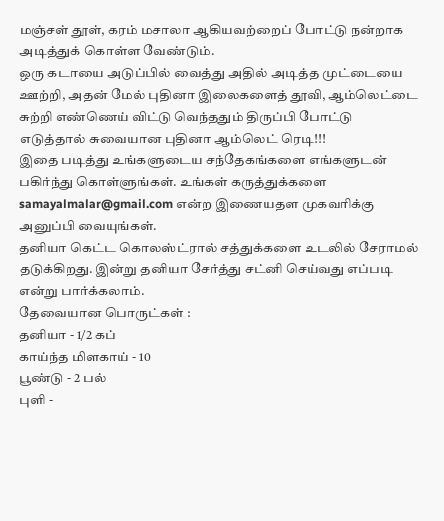மஞ்சள் தூள், கரம் மசாலா ஆகியவற்றைப் போட்டு நன்றாக அடித்துக் கொள்ள வேண்டும்.
ஒரு கடாயை அடுப்பில் வைத்து அதில் அடித்த முட்டையை ஊற்றி, அதன் மேல் புதினா இலைகளைத் தூவி, ஆம்லெட்டை சுற்றி எண்ணெய் விட்டு வெந்ததும் திருப்பி போட்டு எடுத்தால் சுவையான புதினா ஆம்லெட் ரெடி!!!
இதை படித்து உங்களுடைய சந்தேகங்களை எங்களுடன் பகிர்ந்து கொள்ளுங்கள். உங்கள் கருத்துக்களை samayalmalar@gmail.com என்ற இணையதள முகவரிக்கு அனுப்பி வையுங்கள்.
தனியா கெட்ட கொலஸ்ட்ரால் சத்துக்களை உடலில் சேராமல் தடுக்கிறது. இன்று தனியா சேர்த்து சட்னி செய்வது எப்படி என்று பார்க்கலாம்.
தேவையான பொருட்கள் :
தனியா - 1/2 கப்
காய்ந்த மிளகாய் - 10
பூண்டு - 2 பல்
புளி -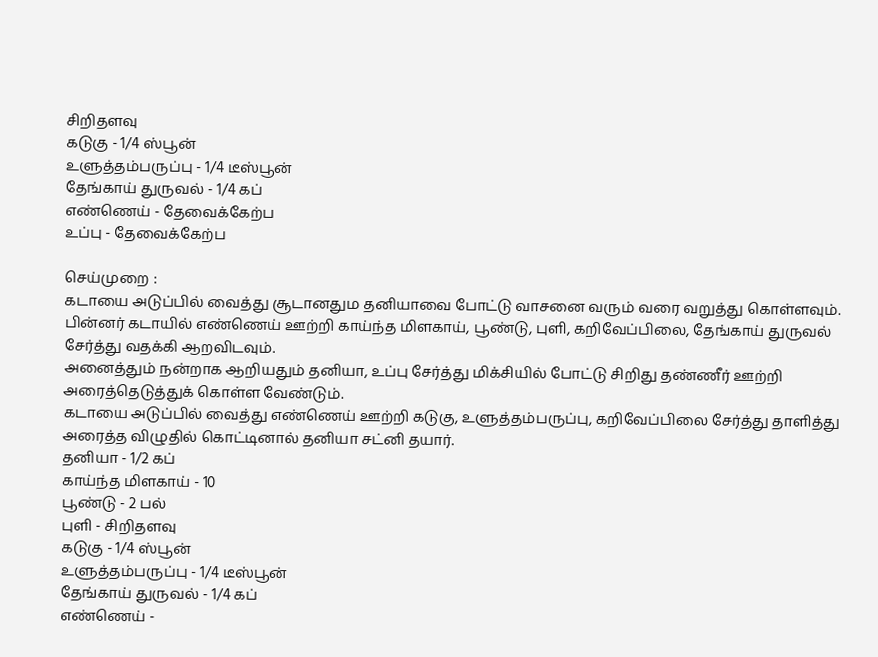சிறிதளவு
கடுகு - 1/4 ஸ்பூன்
உளுத்தம்பருப்பு - 1/4 டீஸ்பூன்
தேங்காய் துருவல் - 1/4 கப்
எண்ணெய் - தேவைக்கேற்ப
உப்பு - தேவைக்கேற்ப

செய்முறை :
கடாயை அடுப்பில் வைத்து சூடானதும தனியாவை போட்டு வாசனை வரும் வரை வறுத்து கொள்ளவும்.
பின்னர் கடாயில் எண்ணெய் ஊற்றி காய்ந்த மிளகாய், பூண்டு, புளி, கறிவேப்பிலை, தேங்காய் துருவல் சேர்த்து வதக்கி ஆறவிடவும்.
அனைத்தும் நன்றாக ஆறியதும் தனியா, உப்பு சேர்த்து மிக்சியில் போட்டு சிறிது தண்ணீர் ஊற்றி அரைத்தெடுத்துக் கொள்ள வேண்டும்.
கடாயை அடுப்பில் வைத்து எண்ணெய் ஊற்றி கடுகு, உளுத்தம்பருப்பு, கறிவேப்பிலை சேர்த்து தாளித்து அரைத்த விழுதில் கொட்டினால் தனியா சட்னி தயார்.
தனியா - 1/2 கப்
காய்ந்த மிளகாய் - 10
பூண்டு - 2 பல்
புளி - சிறிதளவு
கடுகு - 1/4 ஸ்பூன்
உளுத்தம்பருப்பு - 1/4 டீஸ்பூன்
தேங்காய் துருவல் - 1/4 கப்
எண்ணெய் -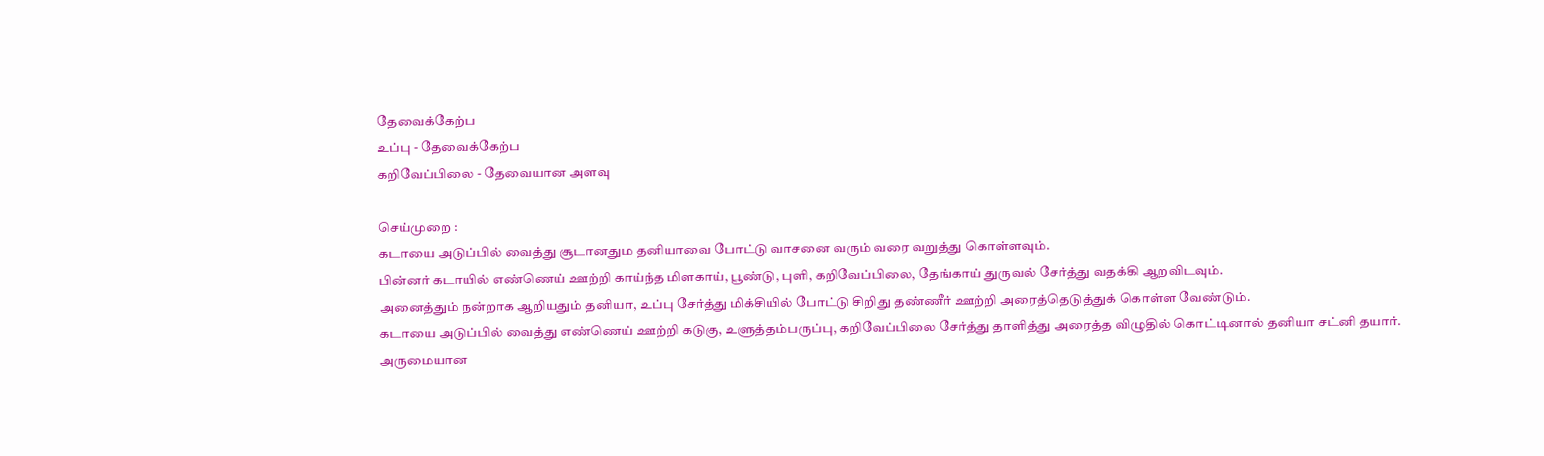தேவைக்கேற்ப
உப்பு - தேவைக்கேற்ப
கறிவேப்பிலை - தேவையான அளவு

செய்முறை :
கடாயை அடுப்பில் வைத்து சூடானதும தனியாவை போட்டு வாசனை வரும் வரை வறுத்து கொள்ளவும்.
பின்னர் கடாயில் எண்ணெய் ஊற்றி காய்ந்த மிளகாய், பூண்டு, புளி, கறிவேப்பிலை, தேங்காய் துருவல் சேர்த்து வதக்கி ஆறவிடவும்.
அனைத்தும் நன்றாக ஆறியதும் தனியா, உப்பு சேர்த்து மிக்சியில் போட்டு சிறிது தண்ணீர் ஊற்றி அரைத்தெடுத்துக் கொள்ள வேண்டும்.
கடாயை அடுப்பில் வைத்து எண்ணெய் ஊற்றி கடுகு, உளுத்தம்பருப்பு, கறிவேப்பிலை சேர்த்து தாளித்து அரைத்த விழுதில் கொட்டினால் தனியா சட்னி தயார்.
அருமையான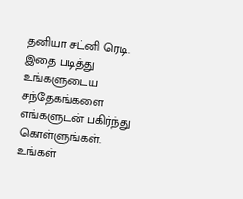தனியா சட்னி ரெடி.
இதை படித்து உங்களுடைய சந்தேகங்களை எங்களுடன் பகிர்ந்து கொள்ளுங்கள். உங்கள்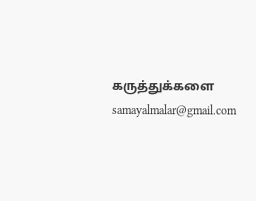கருத்துக்களை samayalmalar@gmail.com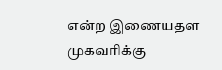என்ற இணையதள முகவரிக்கு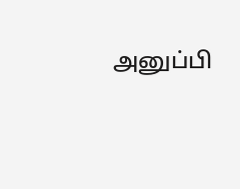அனுப்பி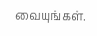வையுங்கள்.